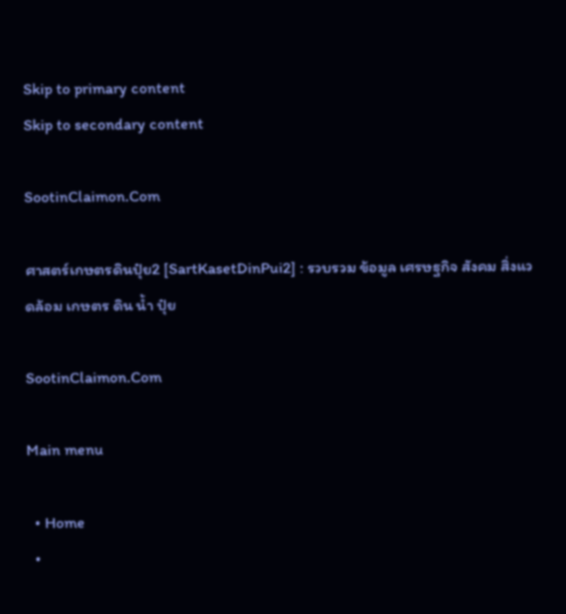Skip to primary content
Skip to secondary content

SootinClaimon.Com

ศาสตร์เกษตรดินปุ๋ย2 [SartKasetDinPui2] : รวบรวม ข้อมูล เศรษฐกิจ สังคม สิ่งแวดล้อม เกษตร ดิน น้ำ ปุ๋ย

SootinClaimon.Com

Main menu

  • Home
  •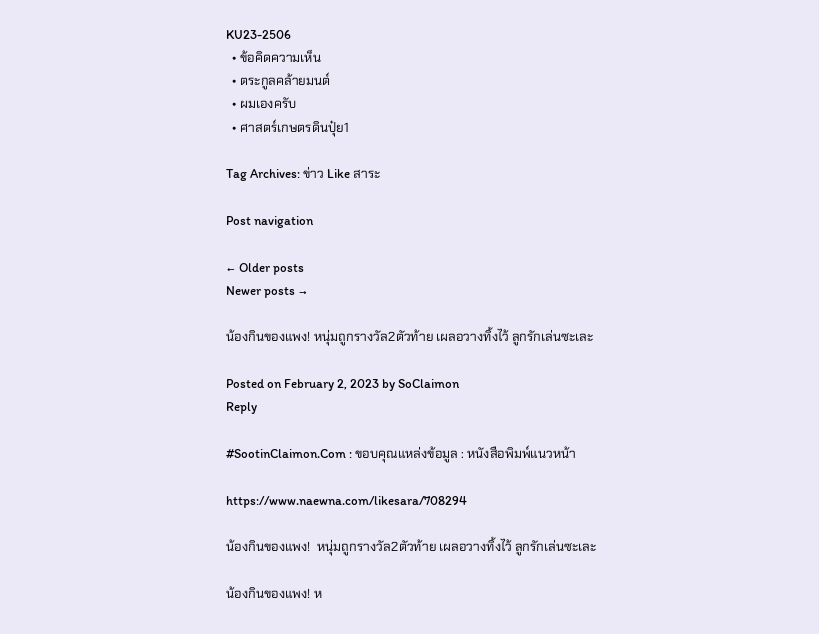KU23-2506
  • ข้อคิดความเห็น
  • ตระกูลคล้ายมนต์
  • ผมเองครับ
  • ศาสตร์เกษตรดินปุ๋ย1

Tag Archives: ข่าว Like สาระ

Post navigation

← Older posts
Newer posts →

น้องกินของแพง! หนุ่มถูกรางวัล2ตัวท้าย เผลอวางทิ้งไว้ ลูกรักเล่นซะเละ

Posted on February 2, 2023 by SoClaimon
Reply

#SootinClaimon.Com : ขอบคุณแหล่งข้อมูล : หนังสือพิมพ์แนวหน้า

https://www.naewna.com/likesara/708294

น้องกินของแพง!  หนุ่มถูกรางวัล2ตัวท้าย เผลอวางทิ้งไว้ ลูกรักเล่นซะเละ

น้องกินของแพง! ห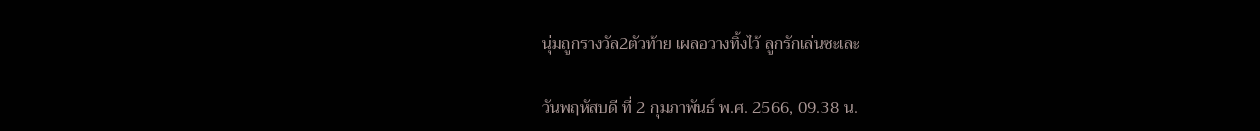นุ่มถูกรางวัล2ตัวท้าย เผลอวางทิ้งไว้ ลูกรักเล่นซะเละ

วันพฤหัสบดี ที่ 2 กุมภาพันธ์ พ.ศ. 2566, 09.38 น.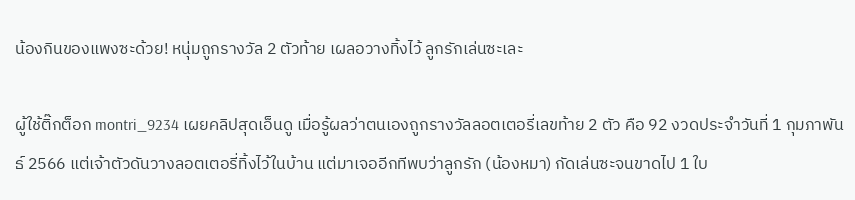น้องกินของแพงซะด้วย! หนุ่มถูกรางวัล 2 ตัวท้าย เผลอวางทิ้งไว้ ลูกรักเล่นซะเละ

ผู้ใช้ติ๊กต็อก montri_9234 เผยคลิปสุดเอ็นดู เมื่อรู้ผลว่าตนเองถูกรางวัลลอตเตอรี่เลขท้าย 2 ตัว คือ 92 งวดประจำวันที่ 1 กุมภาพันธ์ 2566 แต่เจ้าตัวดันวางลอตเตอรี่ทิ้งไว้ในบ้าน แต่มาเจออีกทีพบว่าลูกรัก (น้องหมา) กัดเล่นซะจนขาดไป 1 ใบ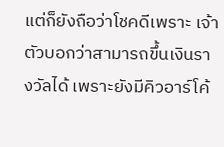แต่ก็ยังถือว่าโชคดีเพราะ เจ้าตัวบอกว่าสามารถขึ้นเงินรางวัลได้ เพราะยังมีคิวอาร์โค้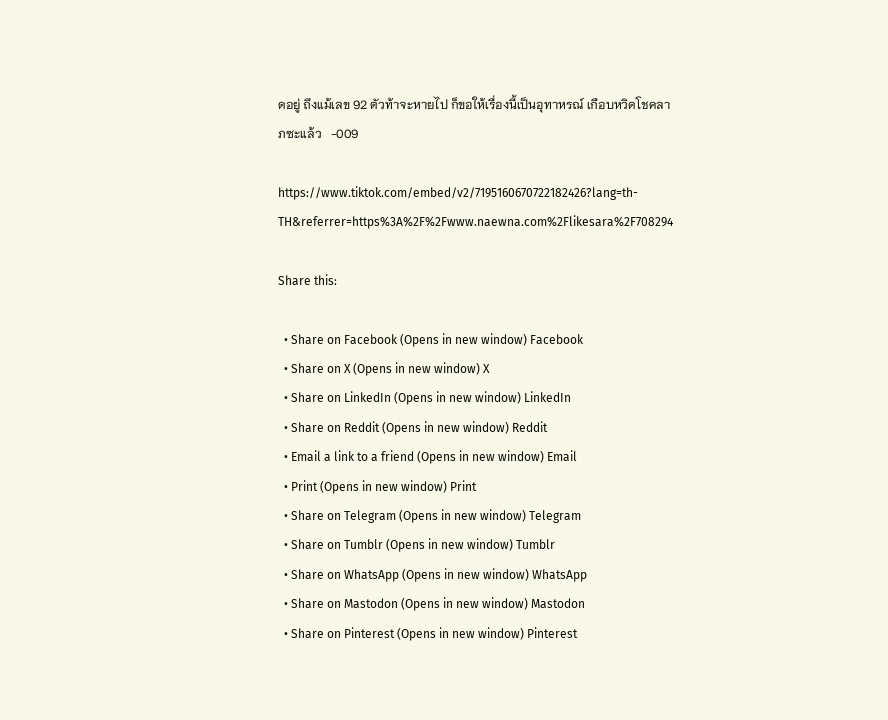ดอยู่ ถึงแม้เลข 92 ตัวท้าจะหายไป ก็ขอให้เรื่องนี้เป็นอุทาหรณ์ เกือบหวิดโชคลาภซะแล้ว   -009

https://www.tiktok.com/embed/v2/7195160670722182426?lang=th-TH&referrer=https%3A%2F%2Fwww.naewna.com%2Flikesara%2F708294

Share this:

  • Share on Facebook (Opens in new window) Facebook
  • Share on X (Opens in new window) X
  • Share on LinkedIn (Opens in new window) LinkedIn
  • Share on Reddit (Opens in new window) Reddit
  • Email a link to a friend (Opens in new window) Email
  • Print (Opens in new window) Print
  • Share on Telegram (Opens in new window) Telegram
  • Share on Tumblr (Opens in new window) Tumblr
  • Share on WhatsApp (Opens in new window) WhatsApp
  • Share on Mastodon (Opens in new window) Mastodon
  • Share on Pinterest (Opens in new window) Pinterest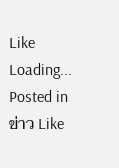Like Loading...
Posted in ข่าว Like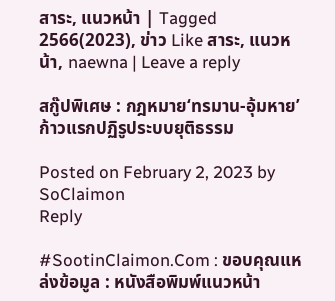สาระ, แนวหน้า | Tagged 2566(2023), ข่าว Like สาระ, แนวหน้า, naewna | Leave a reply

สกู๊ปพิเศษ : กฎหมาย‘ทรมาน-อุ้มหาย’ ก้าวแรกปฏิรูประบบยุติธรรม

Posted on February 2, 2023 by SoClaimon
Reply

#SootinClaimon.Com : ขอบคุณแหล่งข้อมูล : หนังสือพิมพ์แนวหน้า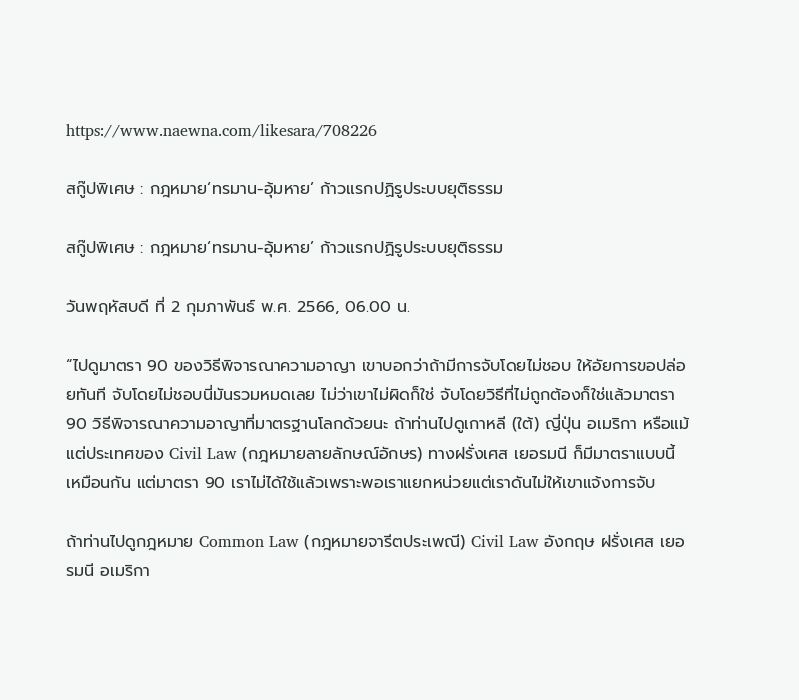https://www.naewna.com/likesara/708226

สกู๊ปพิเศษ : กฎหมาย‘ทรมาน-อุ้มหาย’ ก้าวแรกปฏิรูประบบยุติธรรม

สกู๊ปพิเศษ : กฎหมาย‘ทรมาน-อุ้มหาย’ ก้าวแรกปฏิรูประบบยุติธรรม

วันพฤหัสบดี ที่ 2 กุมภาพันธ์ พ.ศ. 2566, 06.00 น.

“ไปดูมาตรา 90 ของวิธีพิจารณาความอาญา เขาบอกว่าถ้ามีการจับโดยไม่ชอบ ให้อัยการขอปล่อยทันที จับโดยไม่ชอบนี่มันรวมหมดเลย ไม่ว่าเขาไม่ผิดก็ใช่ จับโดยวิธีที่ไม่ถูกต้องก็ใช่แล้วมาตรา 90 วิธีพิจารณาความอาญาที่มาตรฐานโลกด้วยนะ ถ้าท่านไปดูเกาหลี (ใต้) ญี่ปุ่น อเมริกา หรือแม้แต่ประเทศของ Civil Law (กฎหมายลายลักษณ์อักษร) ทางฝรั่งเศส เยอรมนี ก็มีมาตราแบบนี้เหมือนกัน แต่มาตรา 90 เราไม่ได้ใช้แล้วเพราะพอเราแยกหน่วยแต่เราดันไม่ให้เขาแจ้งการจับ

ถ้าท่านไปดูกฎหมาย Common Law (กฎหมายจารีตประเพณี) Civil Law อังกฤษ ฝรั่งเศส เยอรมนี อเมริกา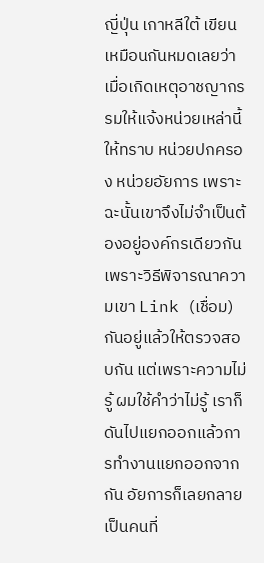ญี่ปุ่น เกาหลีใต้ เขียนเหมือนกันหมดเลยว่าเมื่อเกิดเหตุอาชญากรรมให้แจ้งหน่วยเหล่านี้ให้ทราบ หน่วยปกครอง หน่วยอัยการ เพราะฉะนั้นเขาจึงไม่จำเป็นต้องอยู่องค์กรเดียวกัน เพราะวิธีพิจารณาความเขา Link (เชื่อม) กันอยู่แล้วให้ตรวจสอบกัน แต่เพราะความไม่รู้ ผมใช้คำว่าไม่รู้ เราก็ดันไปแยกออกแล้วการทำงานแยกออกจากกัน อัยการก็เลยกลายเป็นคนที่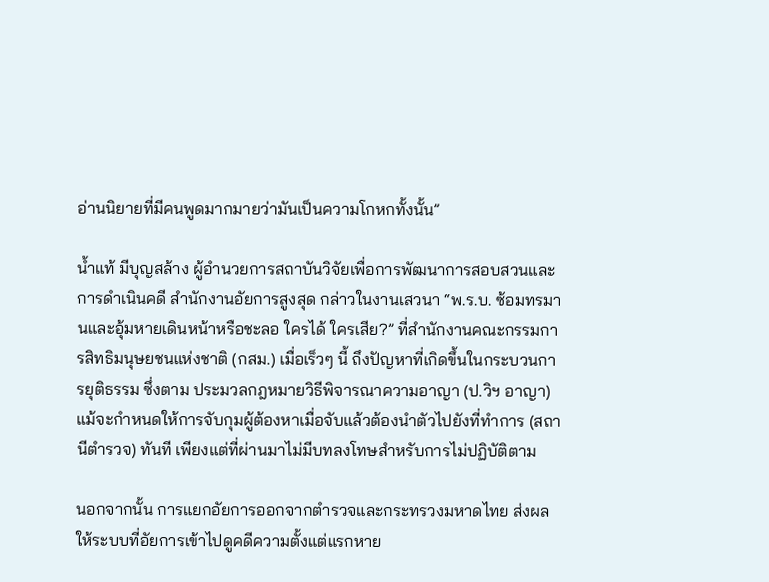อ่านนิยายที่มีคนพูดมากมายว่ามันเป็นความโกหกทั้งนั้น”

น้ำแท้ มีบุญสล้าง ผู้อำนวยการสถาบันวิจัยเพื่อการพัฒนาการสอบสวนและการดำเนินคดี สำนักงานอัยการสูงสุด กล่าวในงานเสวนา “พ.ร.บ. ซ้อมทรมานและอุ้มหายเดินหน้าหรือชะลอ ใครได้ ใครเสีย?” ที่สำนักงานคณะกรรมการสิทธิมนุษยชนแห่งชาติ (กสม.) เมื่อเร็วๆ นี้ ถึงปัญหาที่เกิดขึ้นในกระบวนการยุติธรรม ซึ่งตาม ประมวลกฎหมายวิธีพิจารณาความอาญา (ป.วิฯ อาญา) แม้จะกำหนดให้การจับกุมผู้ต้องหาเมื่อจับแล้วต้องนำตัวไปยังที่ทำการ (สถานีตำรวจ) ทันที เพียงแต่ที่ผ่านมาไม่มีบทลงโทษสำหรับการไม่ปฏิบัติตาม

นอกจากนั้น การแยกอัยการออกจากตำรวจและกระทรวงมหาดไทย ส่งผลให้ระบบที่อัยการเข้าไปดูคดีความตั้งแต่แรกหาย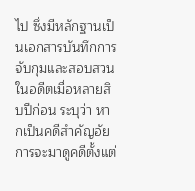ไป ซึ่งมีหลักฐานเป็นเอกสารบันทึกการจับกุมและสอบสวนในอดีตเมื่อหลายสิบปีก่อน ระบุว่า หากเป็นคดีสำคัญอัยการจะมาดูคดีตั้งแต่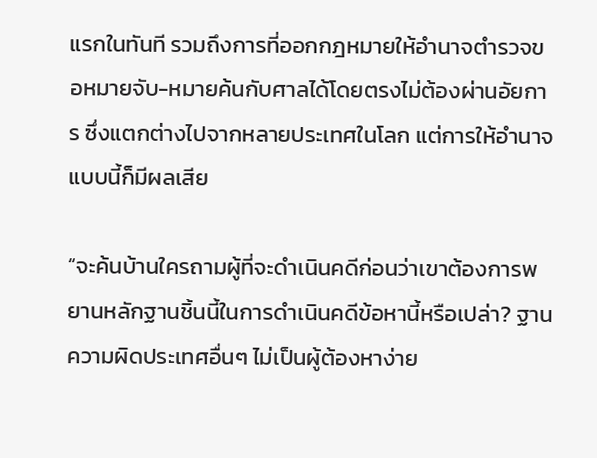แรกในทันที รวมถึงการที่ออกกฎหมายให้อำนาจตำรวจขอหมายจับ-หมายค้นกับศาลได้โดยตรงไม่ต้องผ่านอัยการ ซึ่งแตกต่างไปจากหลายประเทศในโลก แต่การให้อำนาจแบบนี้ก็มีผลเสีย

“จะค้นบ้านใครถามผู้ที่จะดำเนินคดีก่อนว่าเขาต้องการพยานหลักฐานชิ้นนี้ในการดำเนินคดีข้อหานี้หรือเปล่า? ฐานความผิดประเทศอื่นๆ ไม่เป็นผู้ต้องหาง่าย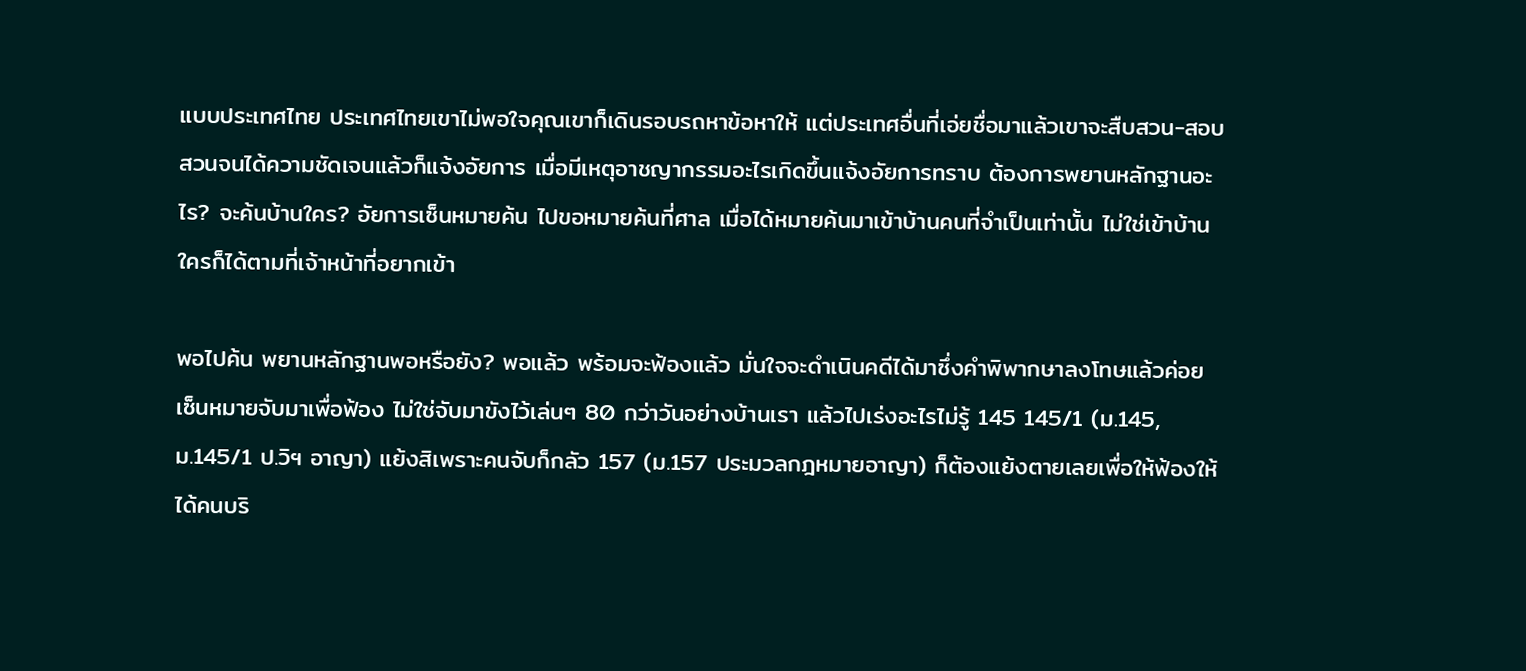แบบประเทศไทย ประเทศไทยเขาไม่พอใจคุณเขาก็เดินรอบรถหาข้อหาให้ แต่ประเทศอื่นที่เอ่ยชื่อมาแล้วเขาจะสืบสวน-สอบสวนจนได้ความชัดเจนแล้วก็แจ้งอัยการ เมื่อมีเหตุอาชญากรรมอะไรเกิดขึ้นแจ้งอัยการทราบ ต้องการพยานหลักฐานอะไร? จะค้นบ้านใคร? อัยการเซ็นหมายค้น ไปขอหมายค้นที่ศาล เมื่อได้หมายค้นมาเข้าบ้านคนที่จำเป็นเท่านั้น ไม่ใช่เข้าบ้านใครก็ได้ตามที่เจ้าหน้าที่อยากเข้า

พอไปค้น พยานหลักฐานพอหรือยัง? พอแล้ว พร้อมจะฟ้องแล้ว มั่นใจจะดำเนินคดีได้มาซึ่งคำพิพากษาลงโทษแล้วค่อยเซ็นหมายจับมาเพื่อฟ้อง ไม่ใช่จับมาขังไว้เล่นๆ 80 กว่าวันอย่างบ้านเรา แล้วไปเร่งอะไรไม่รู้ 145 145/1 (ม.145,ม.145/1 ป.วิฯ อาญา) แย้งสิเพราะคนจับก็กลัว 157 (ม.157 ประมวลกฎหมายอาญา) ก็ต้องแย้งตายเลยเพื่อให้ฟ้องให้ได้คนบริ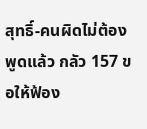สุทธิ์-คนผิดไม่ต้องพูดแล้ว กลัว 157 ขอให้ฟ้อง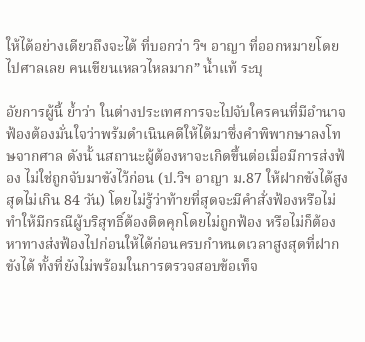ให้ได้อย่างเดียวถึงจะได้ ที่บอกว่า วิฯ อาญา ที่ออกหมายโดยไปศาลเลย คนเขียนเหลวไหลมาก” น้ำแท้ ระบุ

อัยการผู้นี้ ย้ำว่า ในต่างประเทศการจะไปจับใครคนที่มีอำนาจฟ้องต้องมั่นใจว่าพร้มดำเนินคดีให้ได้มาซึ่งคำพิพากษาลงโทษจากศาล ดังนั้ นสถานะผู้ต้องหาจะเกิดขึ้นต่อเมื่อมีการส่งฟ้อง ไม่ใช่ถูกจับมาขังไว้ก่อน (ป.วิฯ อาญา ม.87 ให้ฝากขังได้สูงสุดไม่เกิน 84 วัน) โดยไม่รู้ว่าท้ายที่สุดจะมีคำสั่งฟ้องหรือไม่ ทำให้มีกรณีผู้บริสุทธิ์ต้องติดคุกโดยไม่ถูกฟ้อง หรือไม่ก็ต้องหาทางส่งฟ้องไปก่อนให้ได้ก่อนครบกำหนดเวลาสูงสุดที่ฝากขังได้ ทั้งที่ยังไม่พร้อมในการตรวจสอบข้อเท็จ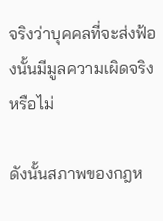จริงว่าบุคคลที่จะส่งฟ้องนั้นมีมูลความเผิดจริงหรือไม่

ดังนั้นสภาพของกฎห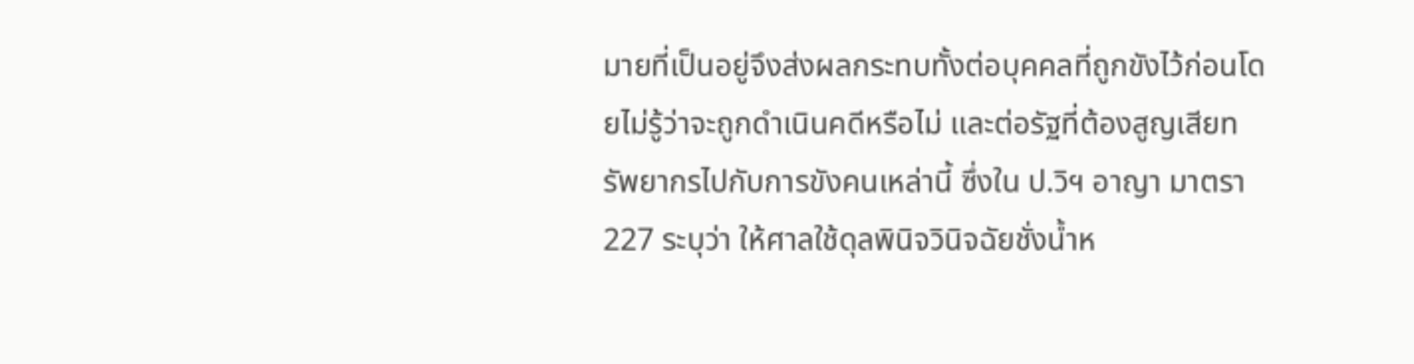มายที่เป็นอยู่จึงส่งผลกระทบทั้งต่อบุคคลที่ถูกขังไว้ก่อนโดยไม่รู้ว่าจะถูกดำเนินคดีหรือไม่ และต่อรัฐที่ต้องสูญเสียทรัพยากรไปกับการขังคนเหล่านี้ ซึ่งใน ป.วิฯ อาญา มาตรา 227 ระบุว่า ให้ศาลใช้ดุลพินิจวินิจฉัยชั่งน้ำห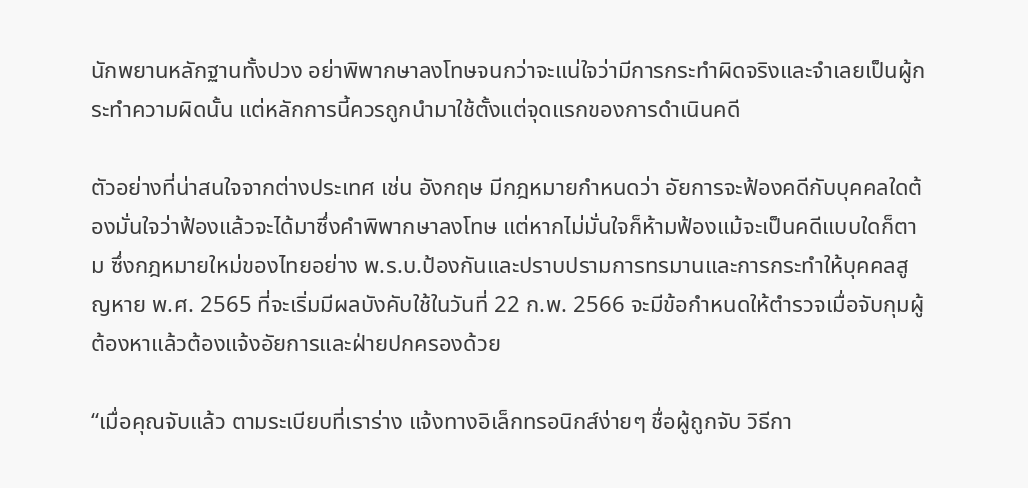นักพยานหลักฐานทั้งปวง อย่าพิพากษาลงโทษจนกว่าจะแน่ใจว่ามีการกระทําผิดจริงและจําเลยเป็นผู้กระทําความผิดนั้น แต่หลักการนี้ควรถูกนำมาใช้ตั้งแต่จุดแรกของการดำเนินคดี

ตัวอย่างที่น่าสนใจจากต่างประเทศ เช่น อังกฤษ มีกฎหมายกำหนดว่า อัยการจะฟ้องคดีกับบุคคลใดต้องมั่นใจว่าฟ้องแล้วจะได้มาซึ่งคำพิพากษาลงโทษ แต่หากไม่มั่นใจก็ห้ามฟ้องแม้จะเป็นคดีแบบใดก็ตาม ซึ่งกฎหมายใหม่ของไทยอย่าง พ.ร.บ.ป้องกันและปราบปรามการทรมานและการกระทำให้บุคคลสูญหาย พ.ศ. 2565 ที่จะเริ่มมีผลบังคับใช้ในวันที่ 22 ก.พ. 2566 จะมีข้อกำหนดให้ตำรวจเมื่อจับกุมผู้ต้องหาแล้วต้องแจ้งอัยการและฝ่ายปกครองด้วย

“เมื่อคุณจับแล้ว ตามระเบียบที่เราร่าง แจ้งทางอิเล็กทรอนิกส์ง่ายๆ ชื่อผู้ถูกจับ วิธีกา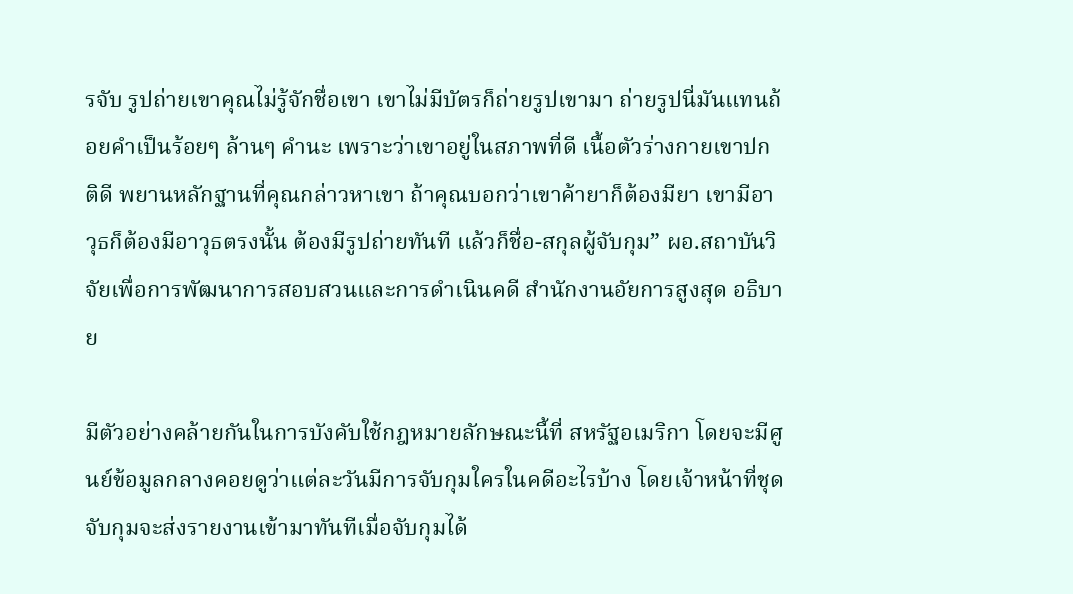รจับ รูปถ่ายเขาคุณไม่รู้จักชื่อเขา เขาไม่มีบัตรก็ถ่ายรูปเขามา ถ่ายรูปนี่มันแทนถ้อยคำเป็นร้อยๆ ล้านๆ คำนะ เพราะว่าเขาอยู่ในสภาพที่ดี เนื้อตัวร่างกายเขาปกติดี พยานหลักฐานที่คุณกล่าวหาเขา ถ้าคุณบอกว่าเขาค้ายาก็ต้องมียา เขามีอาวุธก็ต้องมีอาวุธตรงนั้น ต้องมีรูปถ่ายทันที แล้วก็ชื่อ-สกุลผู้จับกุม” ผอ.สถาบันวิจัยเพื่อการพัฒนาการสอบสวนและการดำเนินคดี สำนักงานอัยการสูงสุด อธิบาย

มีตัวอย่างคล้ายกันในการบังคับใช้กฎหมายลักษณะนี้ที่ สหรัฐอเมริกา โดยจะมีศูนย์ข้อมูลกลางคอยดูว่าแต่ละวันมีการจับกุมใครในคดีอะไรบ้าง โดยเจ้าหน้าที่ชุดจับกุมจะส่งรายงานเข้ามาทันทีเมื่อจับกุมได้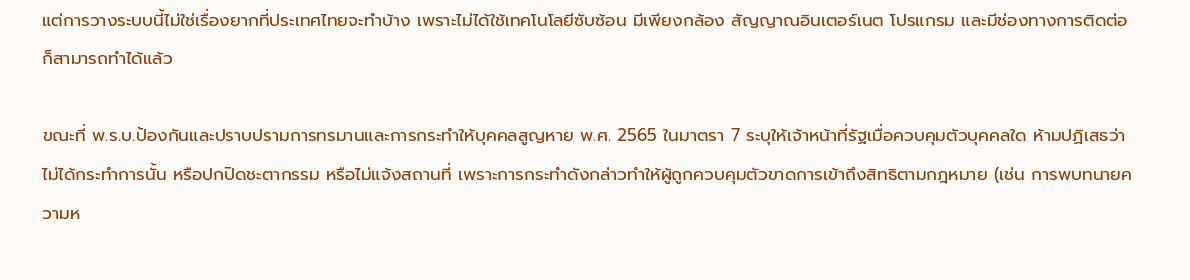แต่การวางระบบนี้ไม่ใช่เรื่องยากที่ประเทศไทยจะทำบ้าง เพราะไม่ได้ใช้เทคโนโลยีซับซ้อน มีเพียงกล้อง สัญญาณอินเตอร์เนต โปรแกรม และมีช่องทางการติดต่อก็สามารถทำได้แล้ว

ขณะที่ พ.ร.บ.ป้องกันและปราบปรามการทรมานและการกระทำให้บุคคลสูญหาย พ.ศ. 2565 ในมาตรา 7 ระบุให้เจ้าหน้าที่รัฐเมื่อควบคุมตัวบุคคลใด ห้ามปฏิเสธว่าไม่ได้กระทำการนั้น หรือปกปิดชะตากรรม หรือไม่แจ้งสถานที่ เพราะการกระทำดังกล่าวทำให้ผู้ถูกควบคุมตัวขาดการเข้าถึงสิทธิตามกฎหมาย (เช่น การพบทนายความห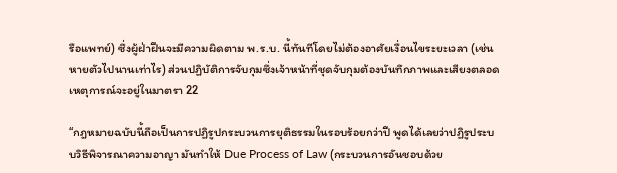รือแพทย์) ซึ่งผู้ฝ่าฝืนจะมีความผิดตาม พ.ร.บ. นี้ทันทีโดยไม่ต้องอาศัยเงื่อนไขระยะเวลา (เช่น หายตัวไปนานเท่าไร) ส่วนปฏิบัติการจับกุมซึ่งเจ้าหน้าที่ชุดจับกุมต้องบันทึกภาพและเสียงตลอดเหตุการณ์จะอยู่ในมาตรา 22

“กฎหมายฉบับนี้ถือเป็นการปฏิรูปกระบวนการยุติธรรมในรอบร้อยกว่าปี พูดได้เลยว่าปฏิรูประบบวิธีพิจารณาความอาญา มันทำให้ Due Process of Law (กระบวนการอันชอบด้วย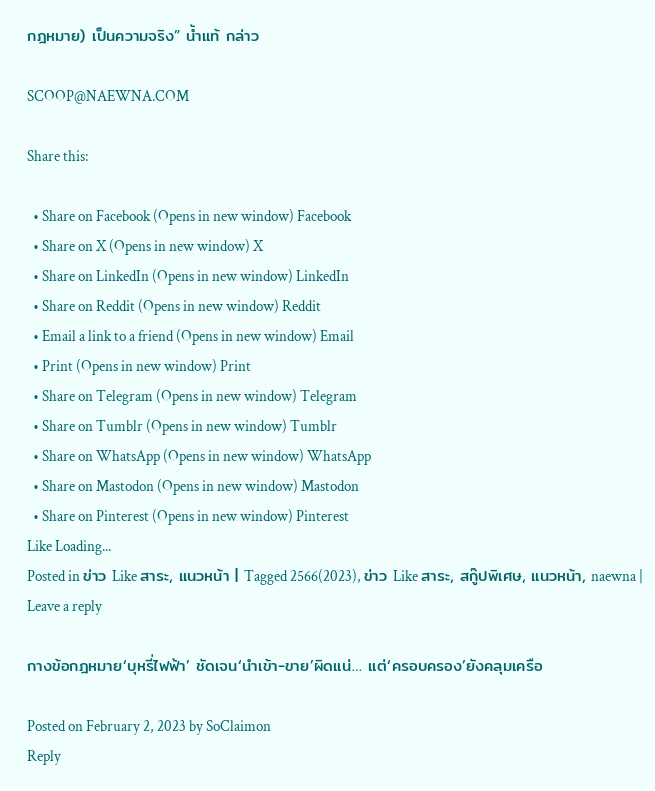กฎหมาย) เป็นความจริง” น้ำแท้ กล่าว

SCOOP@NAEWNA.COM

Share this:

  • Share on Facebook (Opens in new window) Facebook
  • Share on X (Opens in new window) X
  • Share on LinkedIn (Opens in new window) LinkedIn
  • Share on Reddit (Opens in new window) Reddit
  • Email a link to a friend (Opens in new window) Email
  • Print (Opens in new window) Print
  • Share on Telegram (Opens in new window) Telegram
  • Share on Tumblr (Opens in new window) Tumblr
  • Share on WhatsApp (Opens in new window) WhatsApp
  • Share on Mastodon (Opens in new window) Mastodon
  • Share on Pinterest (Opens in new window) Pinterest
Like Loading...
Posted in ข่าว Like สาระ, แนวหน้า | Tagged 2566(2023), ข่าว Like สาระ, สกู๊ปพิเศษ, แนวหน้า, naewna | Leave a reply

กางข้อกฎหมาย‘บุหรี่ไฟฟ้า’ ชัดเจน‘นำเข้า-ขาย’ผิดแน่… แต่‘ครอบครอง’ยังคลุมเครือ

Posted on February 2, 2023 by SoClaimon
Reply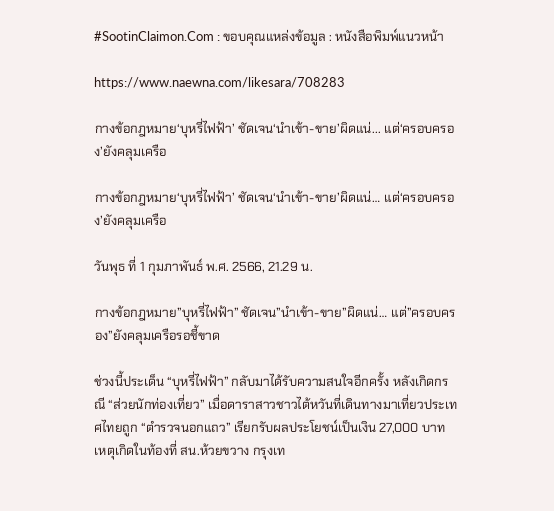#SootinClaimon.Com : ขอบคุณแหล่งข้อมูล : หนังสือพิมพ์แนวหน้า

https://www.naewna.com/likesara/708283

กางข้อกฎหมาย‘บุหรี่ไฟฟ้า’ ชัดเจน‘นำเข้า-ขาย’ผิดแน่... แต่‘ครอบครอง’ยังคลุมเครือ

กางข้อกฎหมาย‘บุหรี่ไฟฟ้า’ ชัดเจน‘นำเข้า-ขาย’ผิดแน่… แต่‘ครอบครอง’ยังคลุมเครือ

วันพุธ ที่ 1 กุมภาพันธ์ พ.ศ. 2566, 21.29 น.

กางข้อกฎหมาย”บุหรี่ไฟฟ้า” ชัดเจน”นำเข้า-ขาย”ผิดแน่… แต่”ครอบครอง”ยังคลุมเครือรอชี้ขาด

ช่วงนี้ประเด็น “บุหรี่ไฟฟ้า” กลับมาได้รับความสนใจอีกครั้ง หลังเกิดกรณี “ส่วยนักท่องเที่ยว” เมื่อดาราสาวชาวไต้หวันที่เดินทางมาเที่ยวประเทศไทยถูก “ตำรวจนอกแถว” เรียกรับผลประโยชน์เป็นเงิน 27,000 บาท เหตุเกิดในท้องที่ สน.ห้วยขวาง กรุงเท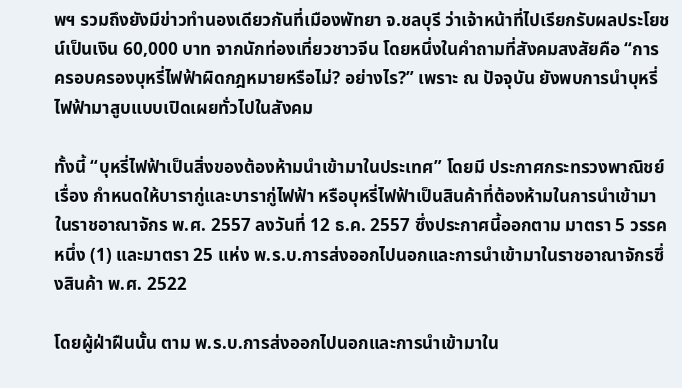พฯ รวมถึงยังมีข่าวทำนองเดียวกันที่เมืองพัทยา จ.ชลบุรี ว่าเจ้าหน้าที่ไปเรียกรับผลประโยชน์เป็นเงิน 60,000 บาท จากนักท่องเที่ยวชาวจีน โดยหนึ่งในคำถามที่สังคมสงสัยคือ “การครอบครองบุหรี่ไฟฟ้าผิดกฎหมายหรือไม่? อย่างไร?” เพราะ ณ ปัจจุบัน ยังพบการนำบุหรี่ไฟฟ้ามาสูบแบบเปิดเผยทั่วไปในสังคม

ทั้งนี้ “บุหรี่ไฟฟ้าเป็นสิ่งของต้องห้ามนำเข้ามาในประเทศ” โดยมี ประกาศกระทรวงพาณิชย์ เรื่อง กำหนดให้บารากู่และบารากู่ไฟฟ้า หรือบุหรี่ไฟฟ้าเป็นสินค้าที่ต้องห้ามในการนำเข้ามาในราชอาณาจักร พ.ศ. 2557 ลงวันที่ 12 ธ.ค. 2557 ซึ่งประกาศนี้ออกตาม มาตรา 5 วรรคหนึ่ง (1) และมาตรา 25 แห่ง พ.ร.บ.การส่งออกไปนอกและการนําเข้ามาในราชอาณาจักรซึ่งสินค้า พ.ศ. 2522

โดยผู้ฝ่าฝืนนั้น ตาม พ.ร.บ.การส่งออกไปนอกและการนําเข้ามาใน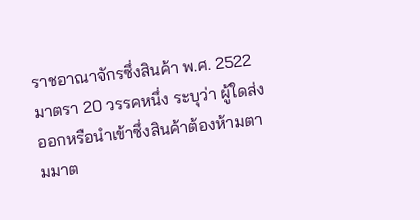ราชอาณาจักรซึ่งสินค้า พ.ศ. 2522 มาตรา 20 วรรคหนึ่ง ระบุว่า ผู้ใดส่งออกหรือนำเข้าซึ่งสินค้าต้องห้ามตามมาต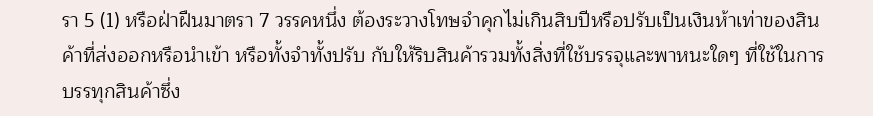รา 5 (1) หรือฝ่าฝืนมาตรา 7 วรรคหนึ่ง ต้องระวางโทษจำคุกไม่เกินสิบปีหรือปรับเป็นเงินห้าเท่าของสินค้าที่ส่งออกหรือนำเข้า หรือทั้งจำทั้งปรับ กับให้ริบสินค้ารวมทั้งสิ่งที่ใช้บรรจุและพาหนะใดๆ ที่ใช้ในการบรรทุกสินค้าซึ่ง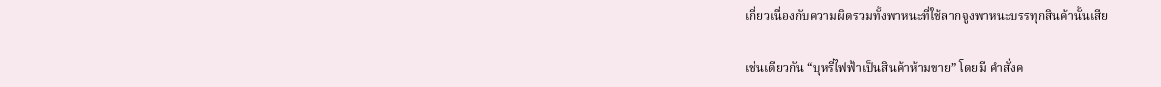เกี่ยวเนื่องกับความผิดรวมทั้งพาหนะที่ใช้ลากจูงพาหนะบรรทุกสินค้านั้นเสีย

เช่นเดียวกัน “บุหรี่ไฟฟ้าเป็นสินค้าห้ามขาย” โดยมี คำสั่งค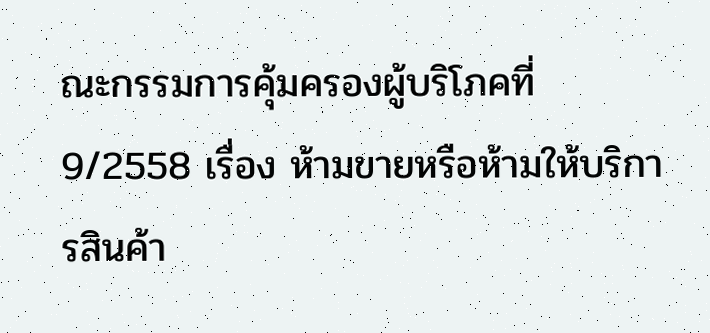ณะกรรมการคุ้มครองผู้บริโภคที่ 9/2558 เรื่อง ห้ามขายหรือห้ามให้บริการสินค้า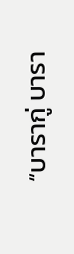“บารากู่ บารา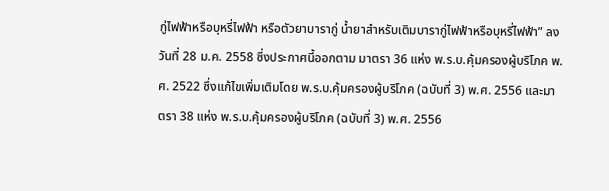กู่ไฟฟ้าหรือบุหรี่ไฟฟ้า หรือตัวยาบารากู่ น้ำยาสำหรับเติมบารากู่ไฟฟ้าหรือบุหรี่ไฟฟ้า” ลงวันที่ 28 ม.ค. 2558 ซึ่งประกาศนี้ออกตาม มาตรา 36 แห่ง พ.ร.บ.คุ้มครองผู้บริโภค พ.ศ. 2522 ซึ่งแก้ไขเพิ่มเติมโดย พ.ร.บ.คุ้มครองผู้บริโภค (ฉบับที่ 3) พ.ศ. 2556 และมาตรา 38 แห่ง พ.ร.บ.คุ้มครองผู้บริโภค (ฉบับที่ 3) พ.ศ. 2556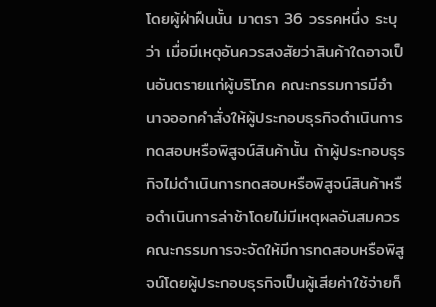โดยผู้ฝ่าฝืนนั้น มาตรา 36 วรรคหนึ่ง ระบุว่า เมื่อมีเหตุอันควรสงสัยว่าสินค้าใดอาจเป็นอันตรายแก่ผู้บริโภค คณะกรรมการมีอํานาจออกคําสั่งให้ผู้ประกอบธุรกิจดําเนินการทดสอบหรือพิสูจน์สินค้านั้น ถ้าผู้ประกอบธุรกิจไม่ดําเนินการทดสอบหรือพิสูจน์สินค้าหรือดําเนินการล่าช้าโดยไม่มีเหตุผลอันสมควร คณะกรรมการจะจัดให้มีการทดสอบหรือพิสูจน์โดยผู้ประกอบธุรกิจเป็นผู้เสียค่าใช้จ่ายก็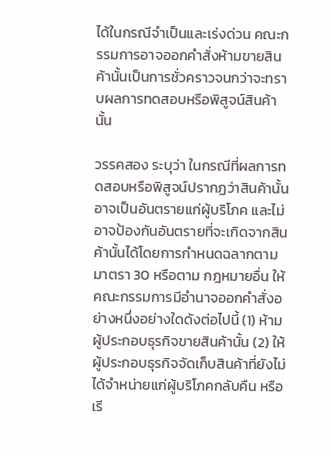ได้ในกรณีจําเป็นและเร่งด่วน คณะกรรมการอาจออกคําสั่งห้ามขายสินค้านั้นเป็นการชั่วคราวจนกว่าจะทราบผลการทดสอบหรือพิสูจน์สินค้านั้น

วรรคสอง ระบุว่า ในกรณีที่ผลการทดสอบหรือพิสูจน์ปรากฏว่าสินค้านั้นอาจเป็นอันตรายแก่ผู้บริโภค และไม่อาจป้องกันอันตรายที่จะเกิดจากสินค้านั้นได้โดยการกําหนดฉลากตามมาตรา 30 หรือตาม กฎหมายอื่น ให้คณะกรรมการมีอํานาจออกคําสั่งอย่างหนึ่งอย่างใดดังต่อไปนี้ (1) ห้ามผู้ประกอบธุรกิจขายสินค้านั้น (2) ให้ผู้ประกอบธุรกิจจัดเก็บสินค้าที่ยังไม่ได้จําหน่ายแก่ผู้บริโภคกลับคืน หรือเรี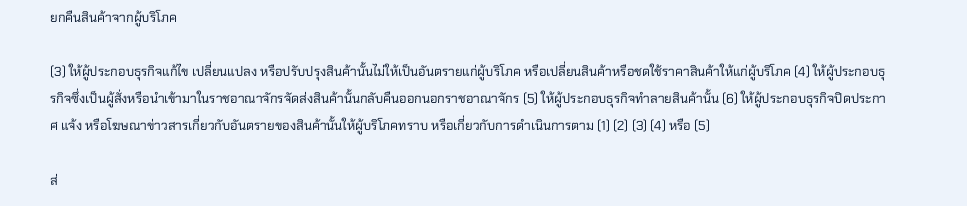ยกคืนสินค้าจากผู้บริโภค

(3) ให้ผู้ประกอบธุรกิจแก้ไข เปลี่ยนแปลง หรือปรับปรุงสินค้านั้นไม่ให้เป็นอันตรายแก่ผู้บริโภค หรือเปลี่ยนสินค้าหรือชดใช้ราคาสินค้าให้แก่ผู้บริโภค (4) ให้ผู้ประกอบธุรกิจซึ่งเป็นผู้สั่งหรือนําเข้ามาในราชอาณาจักรจัดส่งสินค้านั้นกลับคืนออกนอกราชอาณาจักร (5) ให้ผู้ประกอบธุรกิจทําลายสินค้านั้น (6) ให้ผู้ประกอบธุรกิจปิดประกาศ แจ้ง หรือโฆษณาข่าวสารเกี่ยวกับอันตรายของสินค้านั้นให้ผู้บริโภคทราบ หรือเกี่ยวกับการดําเนินการตาม (1) (2) (3) (4) หรือ (5)

ส่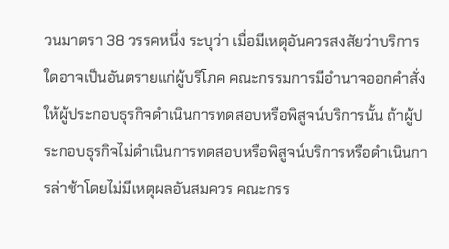วนมาตรา 38 วรรคหนึ่ง ระบุว่า เมื่อมีเหตุอันควรสงสัยว่าบริการใดอาจเป็นอันตรายแก่ผู้บริโภค คณะกรรมการมีอํานาจออกคําสั่งให้ผู้ประกอบธุรกิจดําเนินการทดสอบหรือพิสูจน์บริการนั้น ถ้าผู้ประกอบธุรกิจไม่ดําเนินการทดสอบหรือพิสูจน์บริการหรือดําเนินการล่าช้าโดยไม่มีเหตุผลอันสมควร คณะกรร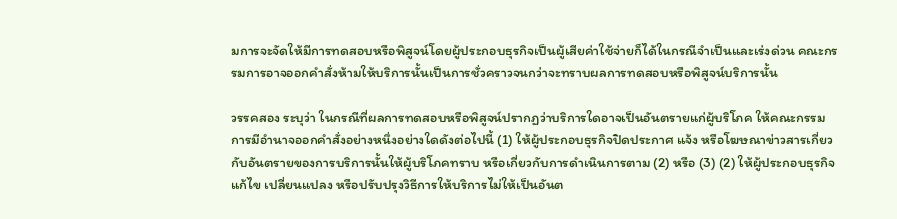มการจะจัดให้มีการทดสอบหรือพิสูจน์โดยผู้ประกอบธุรกิจเป็นผู้เสียค่าใช้จ่ายก็ได้ในกรณีจําเป็นและเร่งด่วน คณะกรรมการอาจออกคําสั่งห้ามให้บริการนั้นเป็นการชั่วคราวจนกว่าจะทราบผลการทดสอบหรือพิสูจน์บริการนั้น

วรรคสอง ระบุว่า ในกรณีที่ผลการทดสอบหรือพิสูจน์ปรากฏว่าบริการใดอาจเป็นอันตรายแก่ผู้บริโภค ให้คณะกรรมการมีอํานาจออกคําสั่งอย่างหนึ่งอย่างใดดังต่อไปนี้ (1) ให้ผู้ประกอบธุรกิจปิดประกาศ แจ้ง หรือโฆษณาข่าวสารเกี่ยวกับอันตรายของการบริการนั้นให้ผู้บริโภคทราบ หรือเกี่ยวกับการดําเนินการตาม (2) หรือ (3) (2) ให้ผู้ประกอบธุรกิจแก้ไข เปลี่ยนแปลง หรือปรับปรุงวิธีการให้บริการไม่ให้เป็นอันต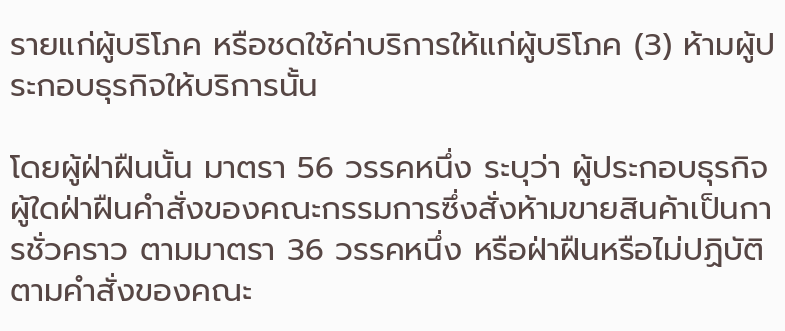รายแก่ผู้บริโภค หรือชดใช้ค่าบริการให้แก่ผู้บริโภค (3) ห้ามผู้ประกอบธุรกิจให้บริการนั้น

โดยผู้ฝ่าฝืนนั้น มาตรา 56 วรรคหนึ่ง ระบุว่า ผู้ประกอบธุรกิจผู้ใดฝ่าฝืนคําสั่งของคณะกรรมการซึ่งสั่งห้ามขายสินค้าเป็นการชั่วคราว ตามมาตรา 36 วรรคหนึ่ง หรือฝ่าฝืนหรือไม่ปฏิบัติตามคําสั่งของคณะ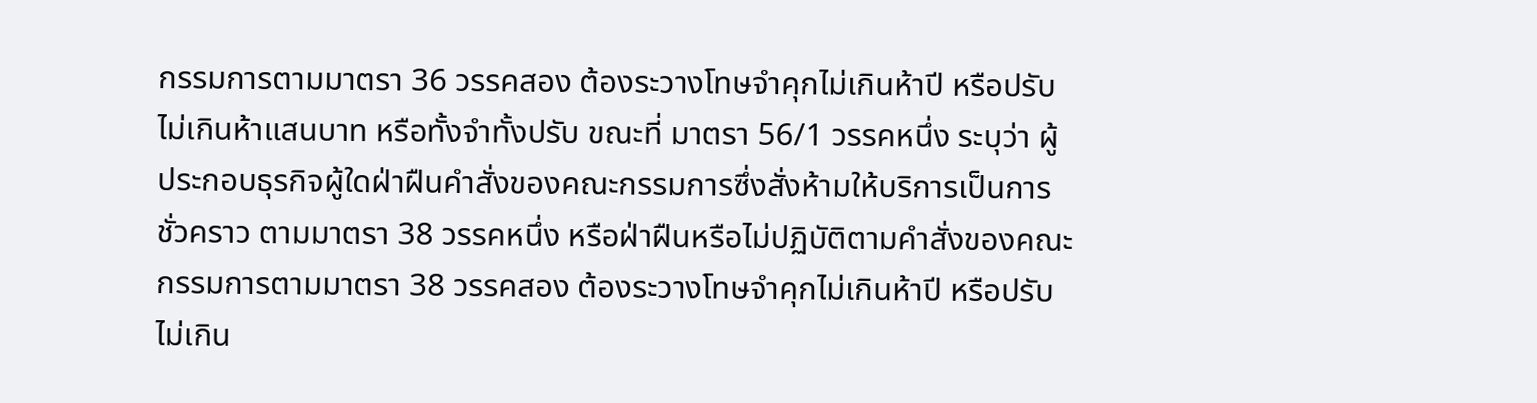กรรมการตามมาตรา 36 วรรคสอง ต้องระวางโทษจําคุกไม่เกินห้าปี หรือปรับไม่เกินห้าแสนบาท หรือทั้งจําทั้งปรับ ขณะที่ มาตรา 56/1 วรรคหนึ่ง ระบุว่า ผู้ประกอบธุรกิจผู้ใดฝ่าฝืนคําสั่งของคณะกรรมการซึ่งสั่งห้ามให้บริการเป็นการชั่วคราว ตามมาตรา 38 วรรคหนึ่ง หรือฝ่าฝืนหรือไม่ปฏิบัติตามคําสั่งของคณะกรรมการตามมาตรา 38 วรรคสอง ต้องระวางโทษจําคุกไม่เกินห้าปี หรือปรับไม่เกิน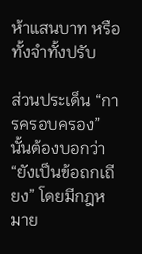ห้าแสนบาท หรือทั้งจําทั้งปรับ

ส่วนประเด็น “การครอบครอง” นั้นต้องบอกว่า “ยังเป็นข้อถกเถียง” โดยมีกฎหมาย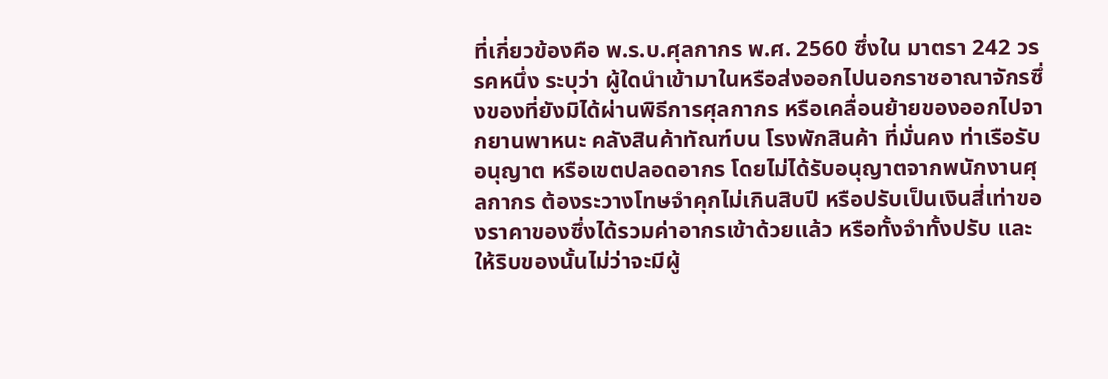ที่เกี่ยวข้องคือ พ.ร.บ.ศุลกากร พ.ศ. 2560 ซึ่งใน มาตรา 242 วรรคหนึ่ง ระบุว่า ผู้ใดนําเข้ามาในหรือส่งออกไปนอกราชอาณาจักรซึ่งของที่ยังมิได้ผ่านพิธีการศุลกากร หรือเคลื่อนย้ายของออกไปจากยานพาหนะ คลังสินค้าทัณฑ์บน โรงพักสินค้า ที่มั่นคง ท่าเรือรับอนุญาต หรือเขตปลอดอากร โดยไม่ได้รับอนุญาตจากพนักงานศุลกากร ต้องระวางโทษจําคุกไม่เกินสิบปี หรือปรับเป็นเงินสี่เท่าของราคาของซึ่งได้รวมค่าอากรเข้าด้วยแล้ว หรือทั้งจําทั้งปรับ และให้ริบของนั้นไม่ว่าจะมีผู้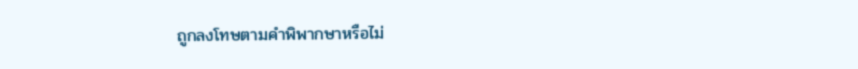ถูกลงโทษตามคําพิพากษาหรือไม่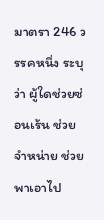มาตรา 246 วรรคหนึ่ง ระบุว่า ผู้ใดช่วยซ่อนเร้น ช่วยจําหน่าย ช่วยพาเอาไป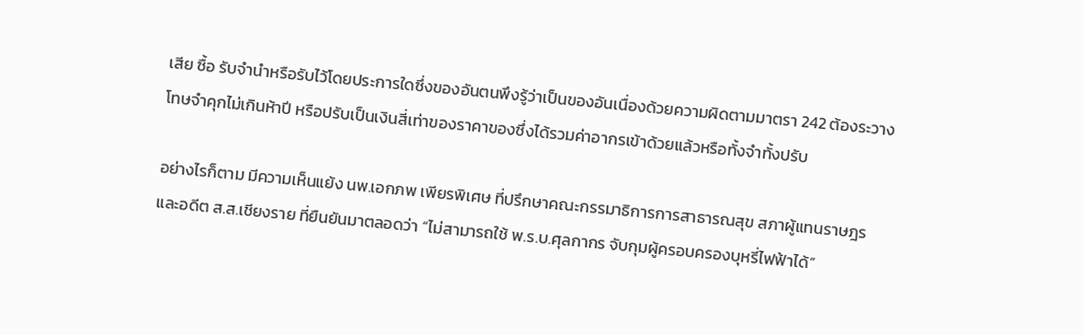เสีย ซื้อ รับจํานําหรือรับไว้โดยประการใดซึ่งของอันตนพึงรู้ว่าเป็นของอันเนื่องด้วยความผิดตามมาตรา 242 ต้องระวางโทษจําคุกไม่เกินห้าปี หรือปรับเป็นเงินสี่เท่าของราคาของซึ่งได้รวมค่าอากรเข้าด้วยแล้วหรือทั้งจําทั้งปรับ

อย่างไรก็ตาม มีความเห็นแย้ง นพ.เอกภพ เพียรพิเศษ ที่ปรึกษาคณะกรรมาธิการการสาธารณสุข สภาผู้แทนราษฎร และอดีต ส.ส.เชียงราย ที่ยืนยันมาตลอดว่า “ไม่สามารถใช้ พ.ร.บ.ศุลกากร จับกุมผู้ครอบครองบุหรี่ไฟฟ้าได้”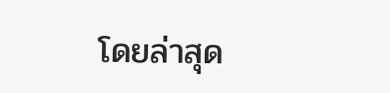โดยล่าสุด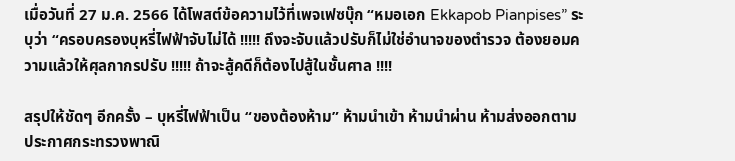เมื่อวันที่ 27 ม.ค. 2566 ได้โพสต์ข้อความไว้ที่เพจเฟซบุ๊ก “หมอเอก Ekkapob Pianpises” ระบุว่า “ครอบครองบุหรี่ไฟฟ้าจับไม่ได้ !!!!! ถึงจะจับแล้วปรับก็ไม่ใช่อำนาจของตำรวจ ต้องยอมความแล้วให้ศุลกากรปรับ !!!!! ถ้าจะสู้คดีก็ต้องไปสู้ในชั้นศาล !!!!

สรุปให้ชัดๆ อีกครั้ง – บุหรี่ไฟฟ้าเป็น “ของต้องห้าม” ห้ามนำเข้า ห้ามนำผ่าน ห้ามส่งออกตามประกาศกระทรวงพาณิ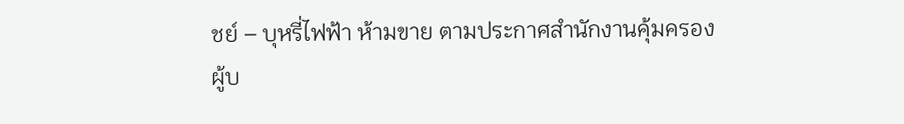ชย์ – บุหรี่ไฟฟ้า ห้ามขาย ตามประกาศสำนักงานคุ้มครองผู้บ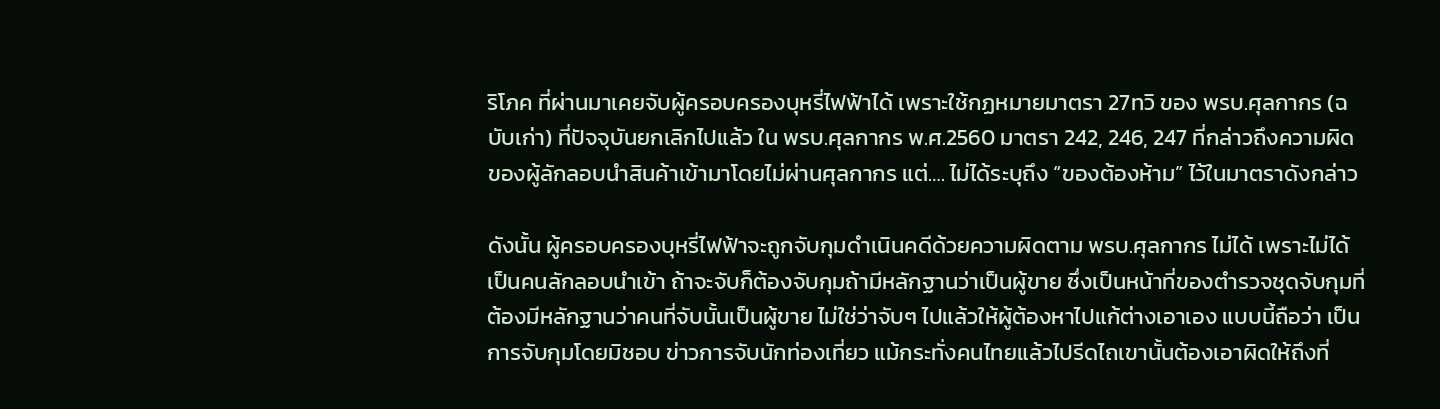ริโภค ที่ผ่านมาเคยจับผู้ครอบครองบุหรี่ไฟฟ้าได้ เพราะใช้กฏหมายมาตรา 27ทวิ ของ พรบ.ศุลกากร (ฉบับเก่า) ที่ปัจจุบันยกเลิกไปแล้ว ใน พรบ.ศุลกากร พ.ศ.2560 มาตรา 242, 246, 247 ที่กล่าวถึงความผิดของผู้ลักลอบนำสินค้าเข้ามาโดยไม่ผ่านศุลกากร แต่…. ไม่ได้ระบุถึง “ของต้องห้าม” ไว้ในมาตราดังกล่าว

ดังนั้น ผู้ครอบครองบุหรี่ไฟฟ้าจะถูกจับกุมดำเนินคดีด้วยความผิดตาม พรบ.ศุลกากร ไม่ได้ เพราะไม่ได้เป็นคนลักลอบนำเข้า ถ้าจะจับก็ต้องจับกุมถ้ามีหลักฐานว่าเป็นผู้ขาย ซึ่งเป็นหน้าที่ของตำรวจชุดจับกุมที่ต้องมีหลักฐานว่าคนที่จับนั้นเป็นผู้ขาย ไม่ใช่ว่าจับๆ ไปแล้วให้ผู้ต้องหาไปแก้ต่างเอาเอง แบบนี้ถือว่า เป็นการจับกุมโดยมิชอบ ข่าวการจับนักท่องเที่ยว แม้กระทั่งคนไทยแล้วไปรีดไถเขานั้นต้องเอาผิดให้ถึงที่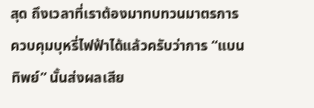สุด ถึงเวลาที่เราต้องมาทบทวนมาตรการควบคุมบุหรี่ไฟฟ้าได้แล้วครับว่าการ “แบนทิพย์” นั้นส่งผลเสีย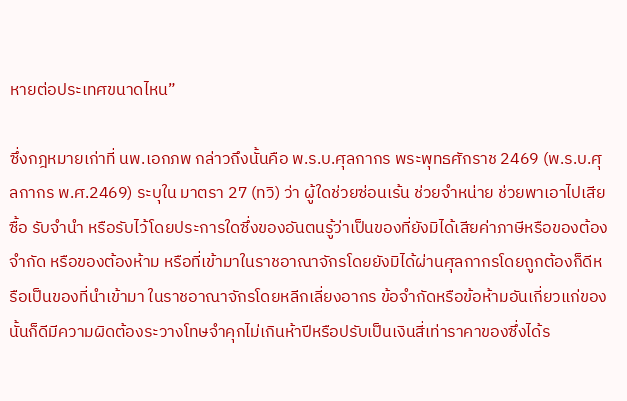หายต่อประเทศขนาดไหน”

ซึ่งกฎหมายเก่าที่ นพ.เอกภพ กล่าวถึงนั้นคือ พ.ร.บ.ศุลกากร พระพุทธศักราช 2469 (พ.ร.บ.ศุลกากร พ.ศ.2469) ระบุใน มาตรา 27 (ทวิ) ว่า ผู้ใดช่วยซ่อนเร้น ช่วยจําหน่าย ช่วยพาเอาไปเสีย ซื้อ รับจํานํา หรือรับไว้โดยประการใดซึ่งของอันตนรู้ว่าเป็นของที่ยังมิได้เสียค่าภาษีหรือของต้องจํากัด หรือของต้องห้าม หรือที่เข้ามาในราชอาณาจักรโดยยังมิได้ผ่านศุลกากรโดยถูกต้องก็ดีหรือเป็นของที่นําเข้ามา ในราชอาณาจักรโดยหลีกเลี่ยงอากร ข้อจํากัดหรือข้อห้ามอันเกี่ยวแก่ของนั้นก็ดีมีความผิดต้องระวางโทษจําคุกไม่เกินห้าปีหรือปรับเป็นเงินสี่เท่าราคาของซึ่งได้ร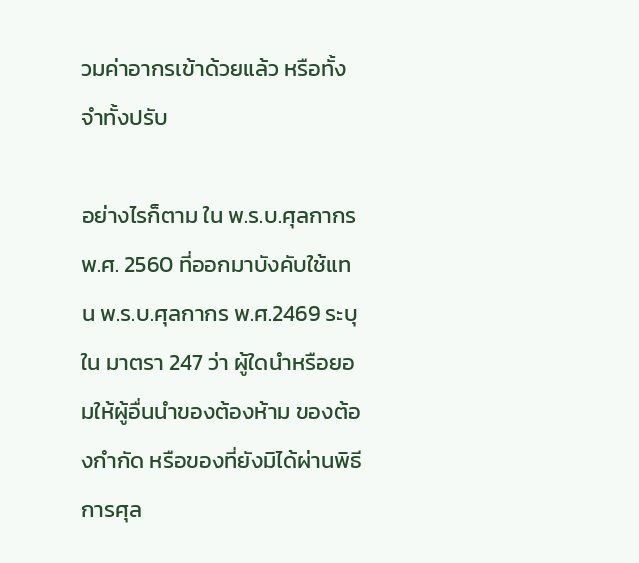วมค่าอากรเข้าด้วยแล้ว หรือทั้งจําทั้งปรับ

อย่างไรก็ตาม ใน พ.ร.บ.ศุลกากร พ.ศ. 2560 ที่ออกมาบังคับใช้แทน พ.ร.บ.ศุลกากร พ.ศ.2469 ระบุใน มาตรา 247 ว่า ผู้ใดนําหรือยอมให้ผู้อื่นนําของต้องห้าม ของต้องกํากัด หรือของที่ยังมิได้ผ่านพิธีการศุล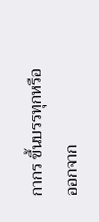กากร ขึ้นบรรทุกหรือออกจาก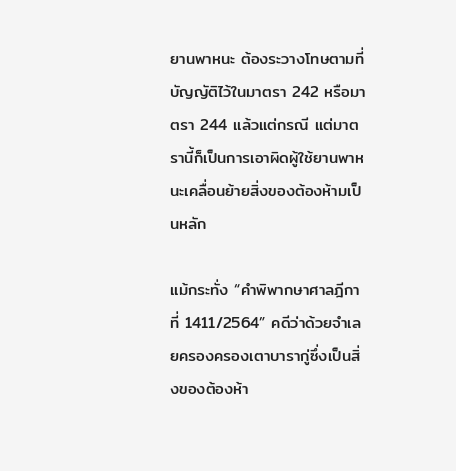ยานพาหนะ ต้องระวางโทษตามที่บัญญัติไว้ในมาตรา 242 หรือมาตรา 244 แล้วแต่กรณี แต่มาตรานี้ก็เป็นการเอาผิดผู้ใช้ยานพาหนะเคลื่อนย้ายสิ่งของต้องห้ามเป็นหลัก

แม้กระทั่ง “คำพิพากษาศาลฎีกาที่ 1411/2564” คดีว่าด้วยจำเลยครองครองเตาบารากู่ซึ่งเป็นสิ่งของต้องห้า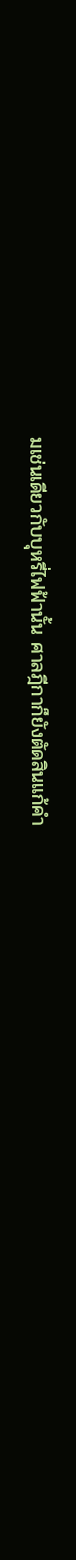มเช่นเดียวกับบุหรี่ไฟฟ้านั้น ศาลฎีกาก็ยังตัดสินแก้คำ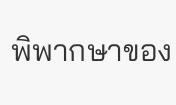พิพากษาของ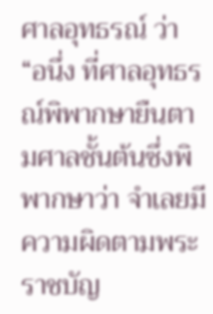ศาลอุทธรณ์ ว่า “อนึ่ง ที่ศาลอุทธรณ์พิพากษายืนตามศาลชั้นต้นซึ่งพิพากษาว่า จำเลยมีความผิดตามพระราชบัญ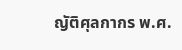ญัติศุลกากร พ.ศ.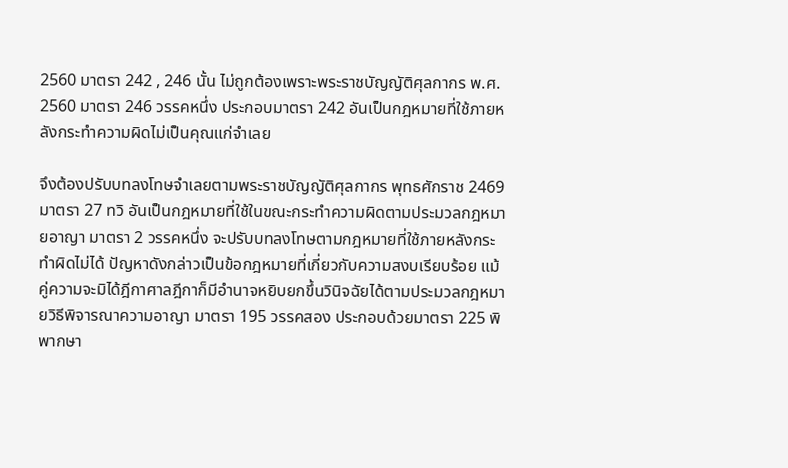2560 มาตรา 242 , 246 นั้น ไม่ถูกต้องเพราะพระราชบัญญัติศุลกากร พ.ศ. 2560 มาตรา 246 วรรคหนึ่ง ประกอบมาตรา 242 อันเป็นกฎหมายที่ใช้ภายหลังกระทำความผิดไม่เป็นคุณแก่จำเลย

จึงต้องปรับบทลงโทษจำเลยตามพระราชบัญญัติศุลกากร พุทธศักราช 2469 มาตรา 27 ทวิ อันเป็นกฎหมายที่ใช้ในขณะกระทำความผิดตามประมวลกฎหมายอาญา มาตรา 2 วรรคหนึ่ง จะปรับบทลงโทษตามกฎหมายที่ใช้ภายหลังกระทำผิดไม่ได้ ปัญหาดังกล่าวเป็นข้อกฎหมายที่เกี่ยวกับความสงบเรียบร้อย แม้คู่ความจะมิได้ฎีกาศาลฎีกาก็มีอำนาจหยิบยกขึ้นวินิจฉัยได้ตามประมวลกฎหมายวิธีพิจารณาความอาญา มาตรา 195 วรรคสอง ประกอบด้วยมาตรา 225 พิพากษา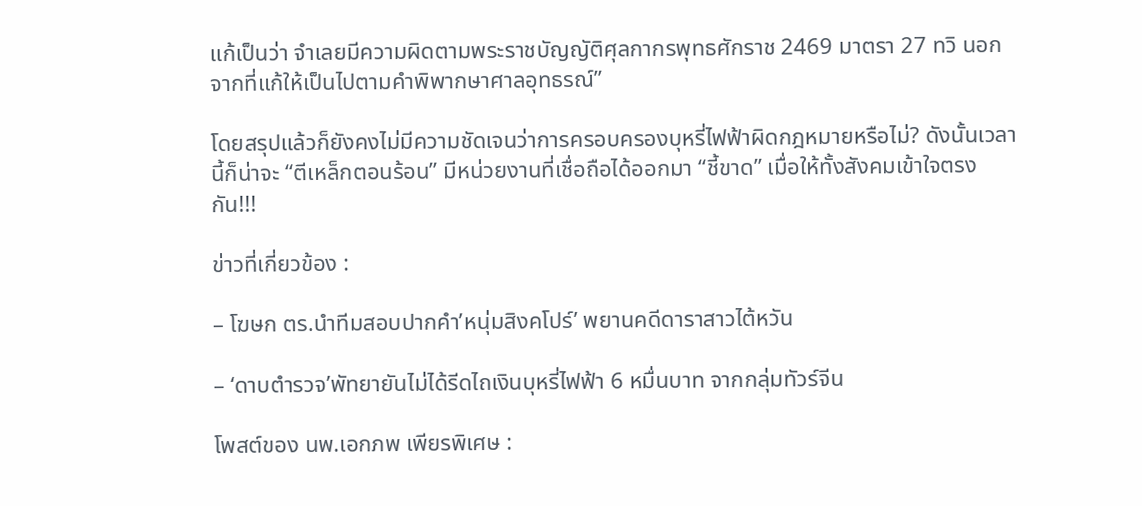แก้เป็นว่า จำเลยมีความผิดตามพระราชบัญญัติศุลกากรพุทธศักราช 2469 มาตรา 27 ทวิ นอกจากที่แก้ให้เป็นไปตามคำพิพากษาศาลอุทธรณ์”

โดยสรุปแล้วก็ยังคงไม่มีความชัดเจนว่าการครอบครองบุหรี่ไฟฟ้าผิดกฎหมายหรือไม่? ดังนั้นเวลานี้ก็น่าจะ “ตีเหล็กตอนร้อน” มีหน่วยงานที่เชื่อถือได้ออกมา “ชี้ขาด” เมื่อให้ทั้งสังคมเข้าใจตรงกัน!!!

ข่าวที่เกี่ยวข้อง :

– โฆษก ตร.นำทีมสอบปากคำ’หนุ่มสิงคโปร์’ พยานคดีดาราสาวไต้หวัน

– ‘ดาบตำรวจ’พัทยายันไม่ได้รีดไถเงินบุหรี่ไฟฟ้า 6 หมื่นบาท จากกลุ่มทัวร์จีน

โพสต์ของ นพ.เอกภพ เพียรพิเศษ :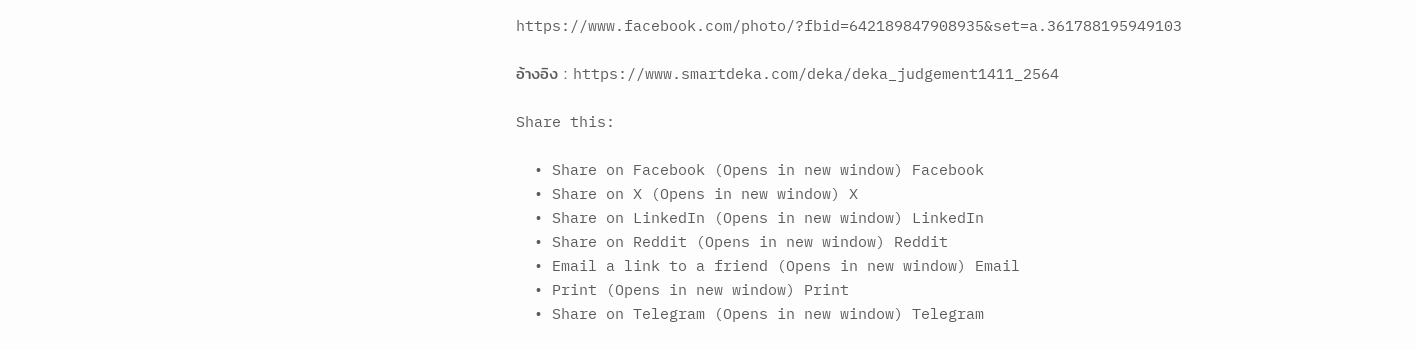https://www.facebook.com/photo/?fbid=642189847908935&set=a.361788195949103

อ้างอิง : https://www.smartdeka.com/deka/deka_judgement1411_2564

Share this:

  • Share on Facebook (Opens in new window) Facebook
  • Share on X (Opens in new window) X
  • Share on LinkedIn (Opens in new window) LinkedIn
  • Share on Reddit (Opens in new window) Reddit
  • Email a link to a friend (Opens in new window) Email
  • Print (Opens in new window) Print
  • Share on Telegram (Opens in new window) Telegram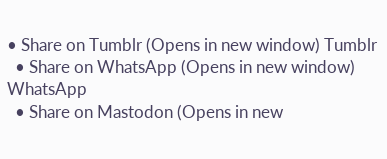• Share on Tumblr (Opens in new window) Tumblr
  • Share on WhatsApp (Opens in new window) WhatsApp
  • Share on Mastodon (Opens in new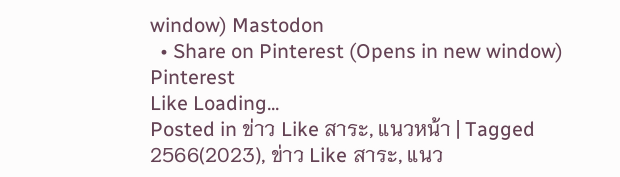window) Mastodon
  • Share on Pinterest (Opens in new window) Pinterest
Like Loading...
Posted in ข่าว Like สาระ, แนวหน้า | Tagged 2566(2023), ข่าว Like สาระ, แนว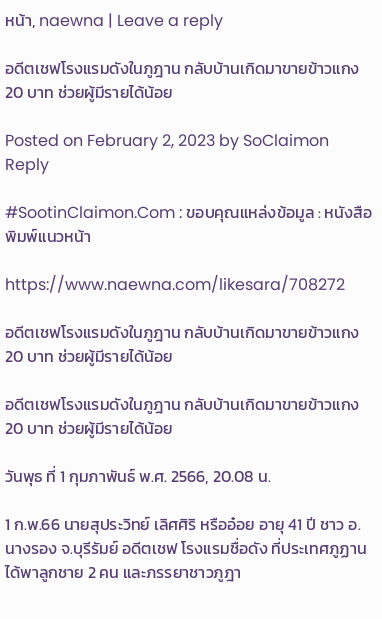หน้า, naewna | Leave a reply

อดีตเชฟโรงแรมดังในภูฎาน กลับบ้านเกิดมาขายข้าวแกง 20 บาท ช่วยผู้มีรายได้น้อย

Posted on February 2, 2023 by SoClaimon
Reply

#SootinClaimon.Com : ขอบคุณแหล่งข้อมูล : หนังสือพิมพ์แนวหน้า

https://www.naewna.com/likesara/708272

อดีตเชฟโรงแรมดังในภูฎาน กลับบ้านเกิดมาขายข้าวแกง 20 บาท ช่วยผู้มีรายได้น้อย

อดีตเชฟโรงแรมดังในภูฎาน กลับบ้านเกิดมาขายข้าวแกง 20 บาท ช่วยผู้มีรายได้น้อย

วันพุธ ที่ 1 กุมภาพันธ์ พ.ศ. 2566, 20.08 น.

1 ก.พ.66 นายสุประวิทย์ เลิศศิริ หรืออ๋อย อายุ 41 ปี ชาว อ.นางรอง จ.บุรีรัมย์ อดีตเชฟ โรงแรมชื่อดัง ที่ประเทศภูฏาน ได้พาลูกชาย 2 คน และภรรยาชาวภูฎา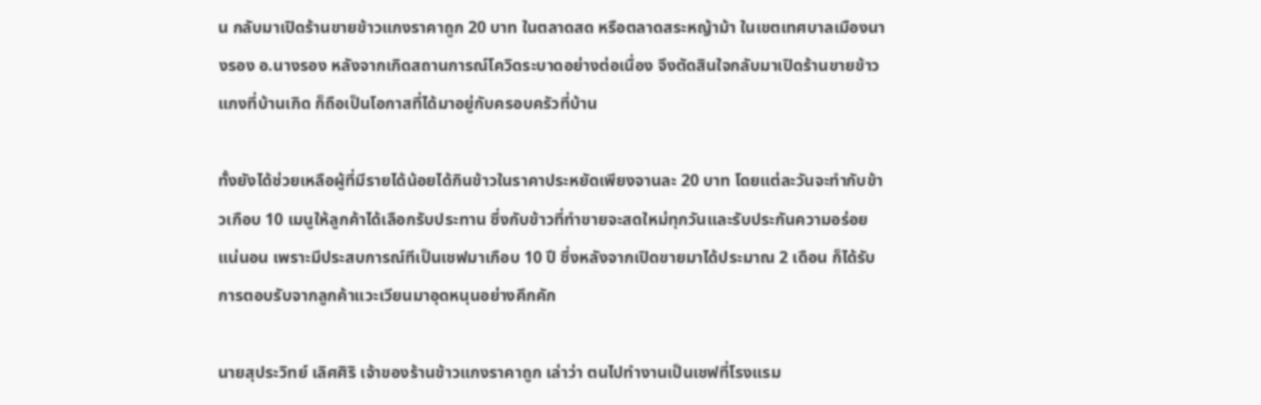น กลับมาเปิดร้านขายข้าวแกงราคาถูก 20 บาท ในตลาดสด หรือตลาดสระหญ้าม้า ในเขตเทศบาลเมืองนางรอง อ.นางรอง หลังจากเกิดสถานการณ์โควิดระบาดอย่างต่อเนื่อง จึงตัดสินใจกลับมาเปิดร้านขายข้าวแกงที่บ้านเกิด ก็ถือเป็นโอกาสที่ได้มาอยู่กับครอบครัวที่บ้าน

ทั้งยังได้ช่วยเหลือผู้ที่มีรายได้น้อยได้กินข้าวในราคาประหยัดเพียงจานละ 20 บาท โดยแต่ละวันจะทำกับข้าวเกือบ 10 เมนูให้ลูกค้าได้เลือกรับประทาน ซึ่งกับข้าวที่ทำขายจะสดใหม่ทุกวันและรับประกันความอร่อยแน่นอน เพราะมีประสบการณ์ทีเป็นเชฟมาเกือบ 10 ปี ซึ่งหลังจากเปิดขายมาได้ประมาณ 2 เดือน ก็ได้รับการตอบรับจากลูกค้าแวะเวียนมาอุดหนุนอย่างคึกคัก

นายสุประวิทย์ เลิศศิริ เจ้าของร้านข้าวแกงราคาถูก เล่าว่า ตนไปทำงานเป็นเชฟที่โรงแรม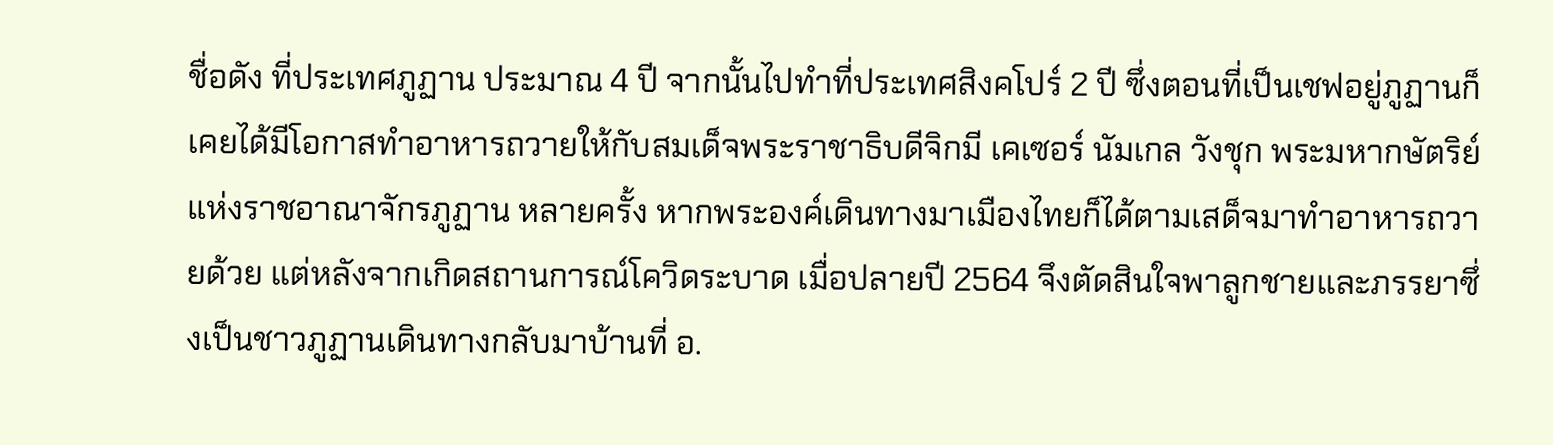ชื่อดัง ที่ประเทศภูฏาน ประมาณ 4 ปี จากนั้นไปทำที่ประเทศสิงคโปร์ 2 ปี ซึ่งตอนที่เป็นเชฟอยู่ภูฏานก็เคยได้มีโอกาสทำอาหารถวายให้กับสมเด็จพระราชาธิบดีจิกมี เคเซอร์ นัมเกล วังชุก พระมหากษัตริย์แห่งราชอาณาจักรภูฏาน หลายครั้ง หากพระองค์เดินทางมาเมืองไทยก็ได้ตามเสด็จมาทำอาหารถวายด้วย แต่หลังจากเกิดสถานการณ์โควิดระบาด เมื่อปลายปี 2564 จึงตัดสินใจพาลูกชายและภรรยาซึ่งเป็นชาวภูฏานเดินทางกลับมาบ้านที่ อ.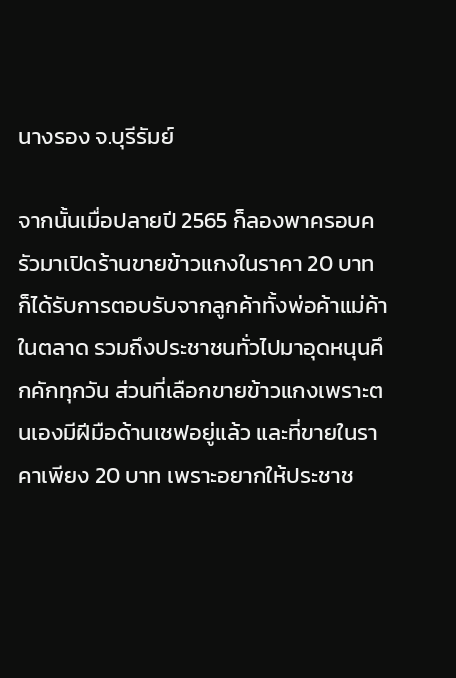นางรอง จ.บุรีรัมย์

จากนั้นเมื่อปลายปี 2565 ก็ลองพาครอบครัวมาเปิดร้านขายข้าวแกงในราคา 20 บาท ก็ได้รับการตอบรับจากลูกค้าทั้งพ่อค้าแม่ค้าในตลาด รวมถึงประชาชนทั่วไปมาอุดหนุนคึกคักทุกวัน ส่วนที่เลือกขายข้าวแกงเพราะตนเองมีฝีมือด้านเชฟอยู่แล้ว และที่ขายในราคาเพียง 20 บาท เพราะอยากให้ประชาช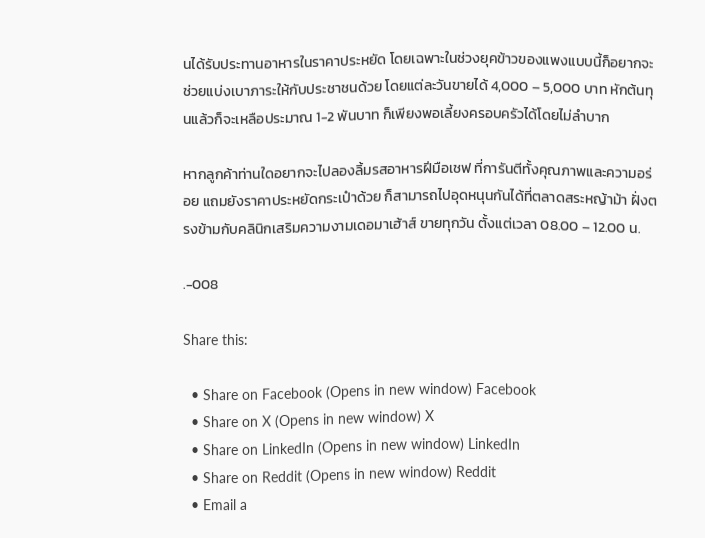นได้รับประทานอาหารในราคาประหยัด โดยเฉพาะในช่วงยุคข้าวของแพงแบบนี้ก็อยากจะช่วยแบ่งเบาภาระให้กับประชาชนด้วย โดยแต่ละวันขายได้ 4,000 – 5,000 บาท หักต้นทุนแล้วก็จะเหลือประมาณ 1-2 พันบาท ก็เพียงพอเลี้ยงครอบครัวได้โดยไม่ลำบาก

หากลูกค้าท่านใดอยากจะไปลองลิ้มรสอาหารฝีมือเชฟ ที่การันตีทั้งคุณภาพและความอร่อย แถมยังราคาประหยัดกระเป๋าด้วย ก็สามารถไปอุดหนุนกันได้ที่ตลาดสระหญ้าม้า ฝั่งตรงข้ามกับคลินิกเสริมความงามเดอมาเฮ้าส์ ขายทุกวัน ตั้งแต่เวลา 08.00 – 12.00 น.

.-008

Share this:

  • Share on Facebook (Opens in new window) Facebook
  • Share on X (Opens in new window) X
  • Share on LinkedIn (Opens in new window) LinkedIn
  • Share on Reddit (Opens in new window) Reddit
  • Email a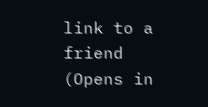link to a friend (Opens in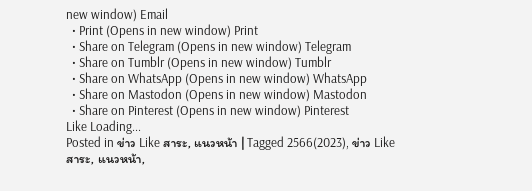new window) Email
  • Print (Opens in new window) Print
  • Share on Telegram (Opens in new window) Telegram
  • Share on Tumblr (Opens in new window) Tumblr
  • Share on WhatsApp (Opens in new window) WhatsApp
  • Share on Mastodon (Opens in new window) Mastodon
  • Share on Pinterest (Opens in new window) Pinterest
Like Loading...
Posted in ข่าว Like สาระ, แนวหน้า | Tagged 2566(2023), ข่าว Like สาระ, แนวหน้า,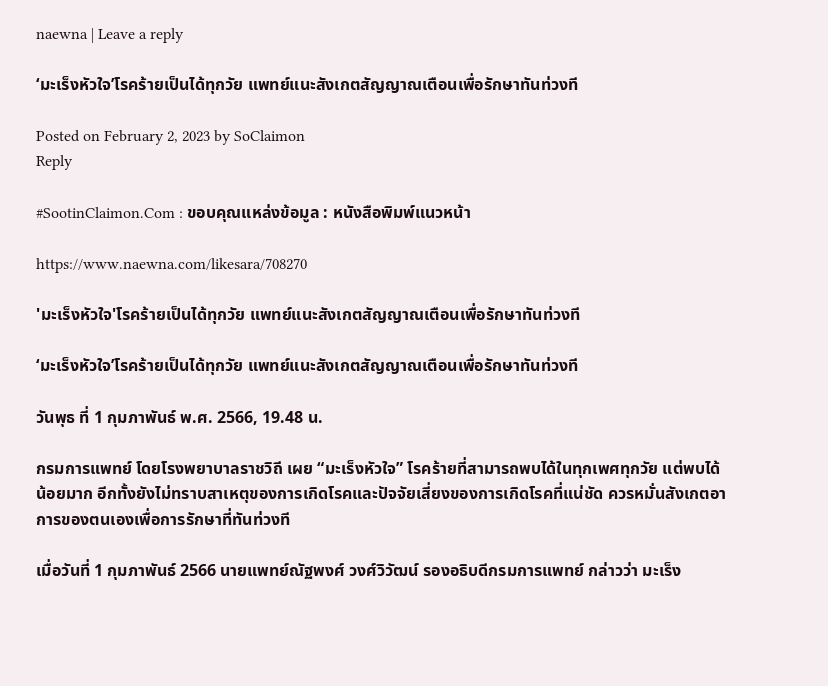naewna | Leave a reply

‘มะเร็งหัวใจ’โรคร้ายเป็นได้ทุกวัย แพทย์แนะสังเกตสัญญาณเตือนเพื่อรักษาทันท่วงที

Posted on February 2, 2023 by SoClaimon
Reply

#SootinClaimon.Com : ขอบคุณแหล่งข้อมูล : หนังสือพิมพ์แนวหน้า

https://www.naewna.com/likesara/708270

'มะเร็งหัวใจ'โรคร้ายเป็นได้ทุกวัย แพทย์แนะสังเกตสัญญาณเตือนเพื่อรักษาทันท่วงที

‘มะเร็งหัวใจ’โรคร้ายเป็นได้ทุกวัย แพทย์แนะสังเกตสัญญาณเตือนเพื่อรักษาทันท่วงที

วันพุธ ที่ 1 กุมภาพันธ์ พ.ศ. 2566, 19.48 น.

กรมการแพทย์ โดยโรงพยาบาลราชวิถี เผย “มะเร็งหัวใจ” โรคร้ายที่สามารถพบได้ในทุกเพศทุกวัย แต่พบได้น้อยมาก อีกทั้งยังไม่ทราบสาเหตุของการเกิดโรคและปัจจัยเสี่ยงของการเกิดโรคที่แน่ชัด ควรหมั่นสังเกตอาการของตนเองเพื่อการรักษาที่ทันท่วงที

เมื่อวันที่ 1 กุมภาพันธ์ 2566 นายแพทย์ณัฐพงศ์ วงศ์วิวัฒน์ รองอธิบดีกรมการแพทย์ กล่าวว่า มะเร็ง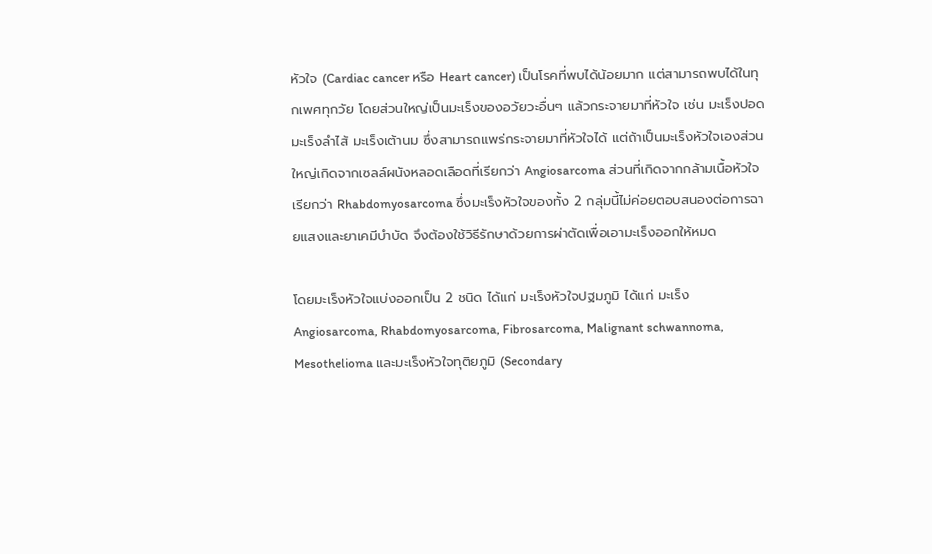หัวใจ (Cardiac cancer หรือ Heart cancer) เป็นโรคที่พบได้น้อยมาก แต่สามารถพบได้ในทุกเพศทุกวัย โดยส่วนใหญ่เป็นมะเร็งของอวัยวะอื่นๆ แล้วกระจายมาที่หัวใจ เช่น มะเร็งปอด มะเร็งลำไส้ มะเร็งเต้านม ซึ่งสามารถแพร่กระจายมาที่หัวใจได้ แต่ถ้าเป็นมะเร็งหัวใจเองส่วนใหญ่เกิดจากเซลล์ผนังหลอดเลือดที่เรียกว่า Angiosarcoma ส่วนที่เกิดจากกล้ามเนื้อหัวใจเรียกว่า Rhabdomyosarcoma ซึ่งมะเร็งหัวใจของทั้ง 2 กลุ่มนี้ไม่ค่อยตอบสนองต่อการฉายแสงและยาเคมีบำบัด จึงต้องใช้วิธีรักษาด้วยการผ่าตัดเพื่อเอามะเร็งออกให้หมด

โดยมะเร็งหัวใจแบ่งออกเป็น 2 ชนิด ได้แก่ มะเร็งหัวใจปฐมภูมิ ได้แก่ มะเร็ง Angiosarcoma, Rhabdomyosarcoma, Fibrosarcoma, Malignant schwannoma, Mesothelioma และมะเร็งหัวใจทุติยภูมิ (Secondary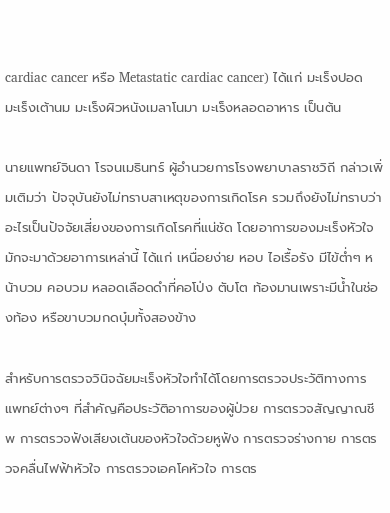cardiac cancer หรือ Metastatic cardiac cancer) ได้แก่ มะเร็งปอด มะเร็งเต้านม มะเร็งผิวหนังเมลาโนมา มะเร็งหลอดอาหาร เป็นต้น

นายแพทย์จินดา โรจนเมธินทร์ ผู้อำนวยการโรงพยาบาลราชวิถี กล่าวเพิ่มเติมว่า ปัจจุบันยังไม่ทราบสาเหตุของการเกิดโรค รวมถึงยังไม่ทราบว่าอะไรเป็นปัจจัยเสี่ยงของการเกิดโรคที่แน่ชัด โดยอาการของมะเร็งหัวใจมักจะมาด้วยอาการเหล่านี้ ได้แก่ เหนื่อยง่าย หอบ ไอเรื้อรัง มีไข้ต่ำๆ หน้าบวม คอบวม หลอดเลือดดำที่คอโป่ง ตับโต ท้องมานเพราะมีน้ำในช่องท้อง หรือขาบวมกดบุ๋มทั้งสองข้าง

สำหรับการตรวจวินิจฉัยมะเร็งหัวใจทำได้โดยการตรวจประวัติทางการแพทย์ต่างๆ ที่สำคัญคือประวัติอาการของผู้ป่วย การตรวจสัญญาณชีพ การตรวจฟังเสียงเต้นของหัวใจด้วยหูฟัง การตรวจร่างกาย การตรวจคลื่นไฟฟ้าหัวใจ การตรวจเอคโคหัวใจ การตร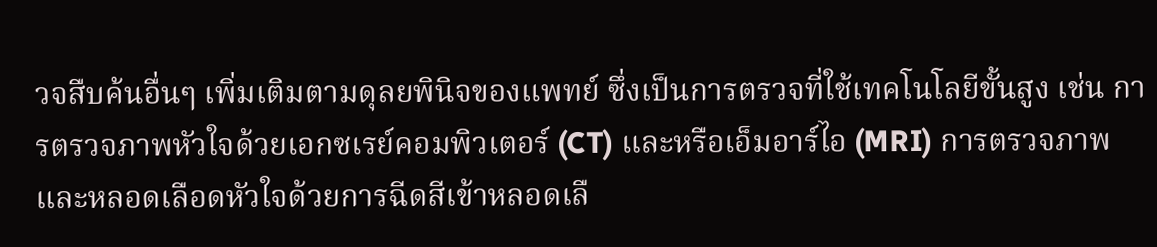วจสืบค้นอื่นๆ เพิ่มเติมตามดุลยพินิจของแพทย์ ซึ่งเป็นการตรวจที่ใช้เทคโนโลยีขั้นสูง เช่น การตรวจภาพหัวใจด้วยเอกซเรย์คอมพิวเตอร์ (CT) และหรือเอ็มอาร์ไอ (MRI) การตรวจภาพและหลอดเลือดหัวใจด้วยการฉีดสีเข้าหลอดเลื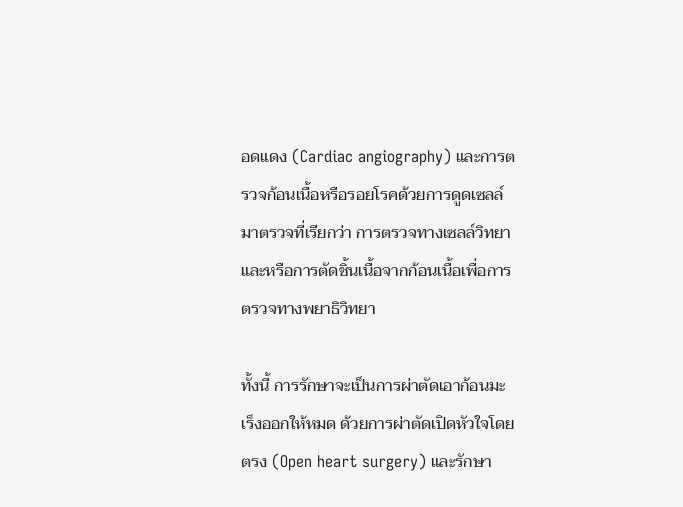อดแดง (Cardiac angiography) และการตรวจก้อนเนื้อหรือรอยโรคด้วยการดูดเซลล์มาตรวจที่เรียกว่า การตรวจทางเซลล์วิทยา และหรือการตัดชิ้นเนื้อจากก้อนเนื้อเพื่อการตรวจทางพยาธิวิทยา

ทั้งนี้ การรักษาจะเป็นการผ่าตัดเอาก้อนมะเร็งออกให้หมด ด้วยการผ่าตัดเปิดหัวใจโดยตรง (Open heart surgery) และรักษา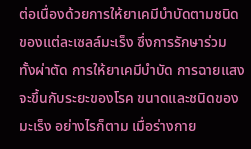ต่อเนื่องด้วยการให้ยาเคมีบำบัดตามชนิดของแต่ละเซลล์มะเร็ง ซึ่งการรักษาร่วม ทั้งผ่าตัด การให้ยาเคมีบำบัด การฉายแสง จะขึ้นกับระยะของโรค ขนาดและชนิดของมะเร็ง อย่างไรก็ตาม เมื่อร่างกาย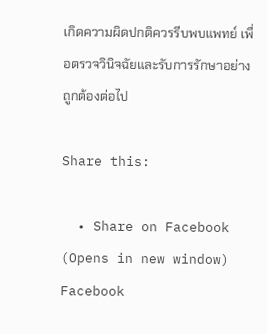เกิดความผิดปกติควรรีบพบแพทย์ เพื่อตรวจวินิจฉัยและรับการรักษาอย่างถูกต้องต่อไป

Share this:

  • Share on Facebook (Opens in new window) Facebook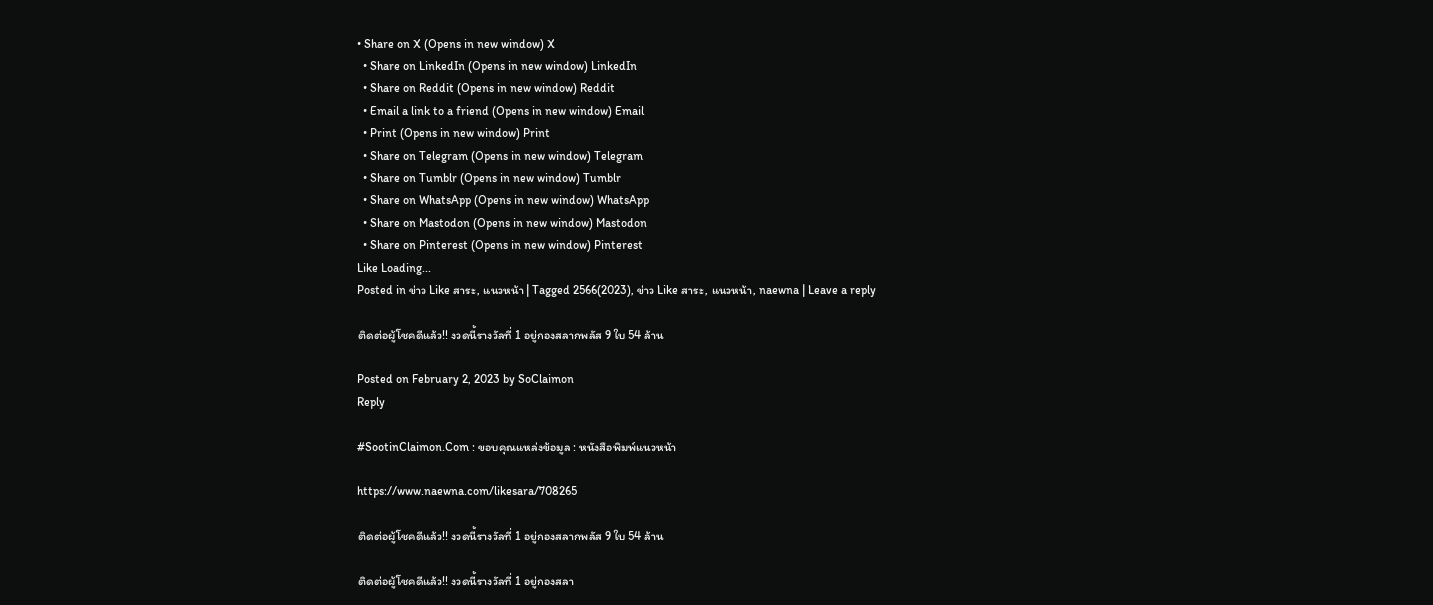• Share on X (Opens in new window) X
  • Share on LinkedIn (Opens in new window) LinkedIn
  • Share on Reddit (Opens in new window) Reddit
  • Email a link to a friend (Opens in new window) Email
  • Print (Opens in new window) Print
  • Share on Telegram (Opens in new window) Telegram
  • Share on Tumblr (Opens in new window) Tumblr
  • Share on WhatsApp (Opens in new window) WhatsApp
  • Share on Mastodon (Opens in new window) Mastodon
  • Share on Pinterest (Opens in new window) Pinterest
Like Loading...
Posted in ข่าว Like สาระ, แนวหน้า | Tagged 2566(2023), ข่าว Like สาระ, แนวหน้า, naewna | Leave a reply

ติดต่อผู้โชคดีแล้ว!! งวดนี้รางวัลที่ 1 อยู่กองสลากพลัส 9 ใบ 54 ล้าน

Posted on February 2, 2023 by SoClaimon
Reply

#SootinClaimon.Com : ขอบคุณแหล่งข้อมูล : หนังสือพิมพ์แนวหน้า

https://www.naewna.com/likesara/708265

ติดต่อผู้โชคดีแล้ว!! งวดนี้รางวัลที่ 1 อยู่กองสลากพลัส 9 ใบ 54 ล้าน

ติดต่อผู้โชคดีแล้ว!! งวดนี้รางวัลที่ 1 อยู่กองสลา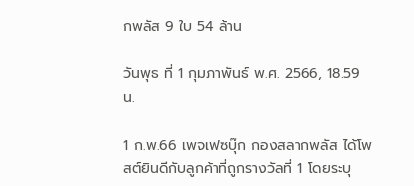กพลัส 9 ใบ 54 ล้าน

วันพุธ ที่ 1 กุมภาพันธ์ พ.ศ. 2566, 18.59 น.

1 ก.พ.66 เพจเฟซบุ๊ก กองสลากพลัส ได้โพสต์ยินดีกับลูกค้าที่ถูกรางวัลที่ 1 โดยระบุ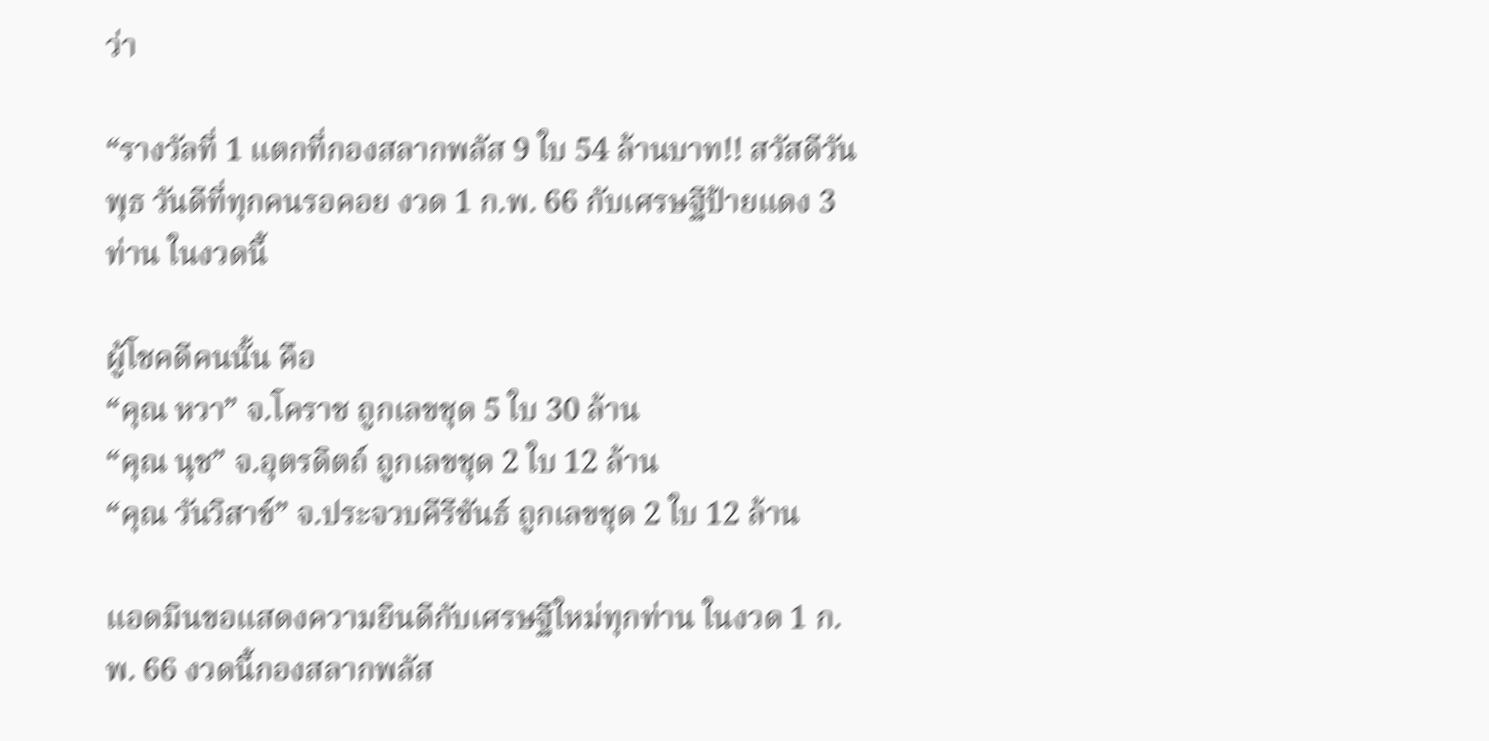ว่า

“รางวัลที่ 1 แตกที่กองสลากพลัส 9 ใบ 54 ล้านบาท!! สวัสดีวันพุธ วันดีที่ทุกคนรอคอย งวด 1 ก.พ. 66 กับเศรษฐีป้ายแดง 3 ท่าน ในงวดนี้

ผู้โชคดีคนนั้น คือ
“คุณ หวา” จ.โคราช ถูกเลขชุด 5 ใบ 30 ล้าน
“คุณ นุช” จ.อุตรดิตถ์ ถูกเลขชุด 2 ใบ 12 ล้าน
“คุณ วันวิสาข์” จ.ประจวบคีรีขันธ์ ถูกเลขชุด 2 ใบ 12 ล้าน

แอดมินขอแสดงความยินดีกับเศรษฐีใหม่ทุกท่าน ในงวด 1 ก.พ. 66 งวดนี้กองสลากพลัส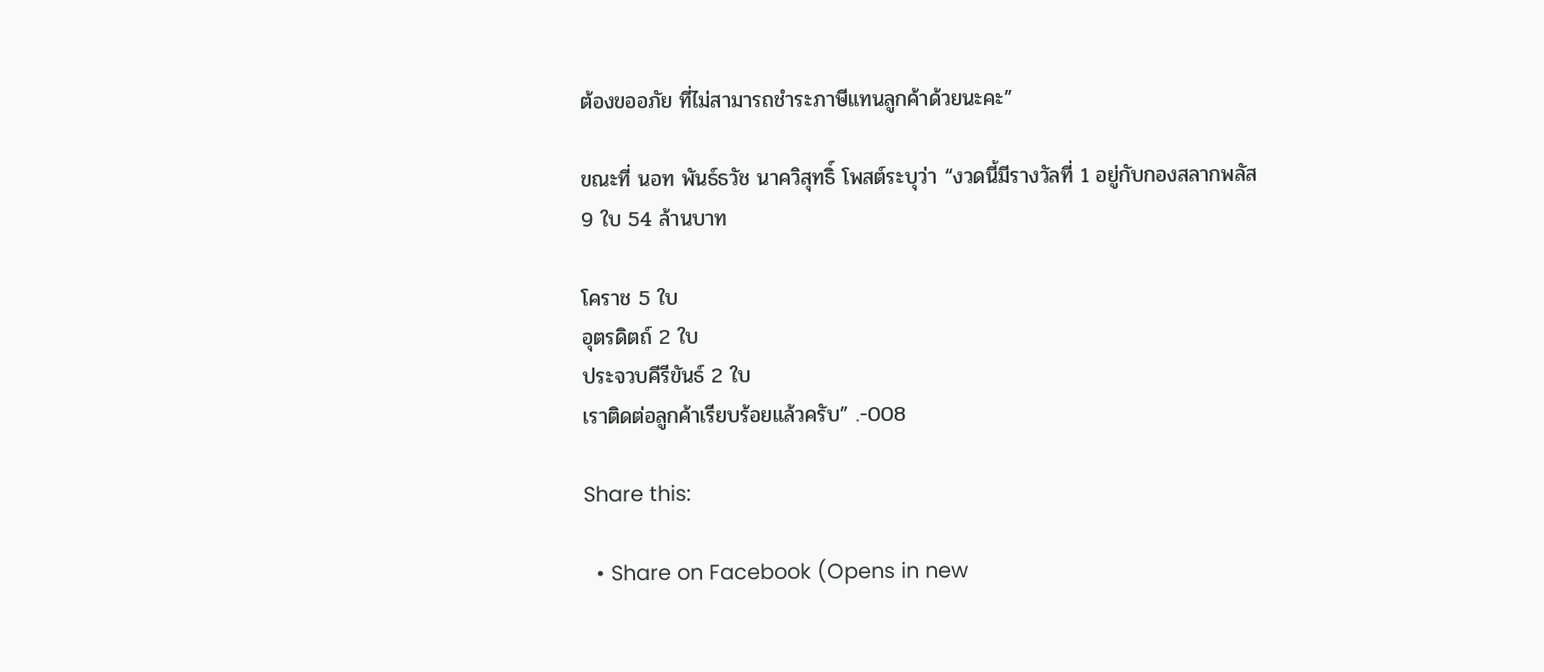ต้องขออภัย ที่ไม่สามารถชำระภาษีแทนลูกค้าด้วยนะคะ”

ขณะที่ นอท พันธ์ธวัช นาควิสุทธิ์ โพสต์ระบุว่า “งวดนี้มีรางวัลที่ 1 อยู่กับกองสลากพลัส 9 ใบ 54 ล้านบาท

โคราช 5 ใบ
อุตรดิตถ์ 2 ใบ
ประจวบคีรีขันธ์ 2 ใบ
เราติดต่อลูกค้าเรียบร้อยแล้วครับ” .-008

Share this:

  • Share on Facebook (Opens in new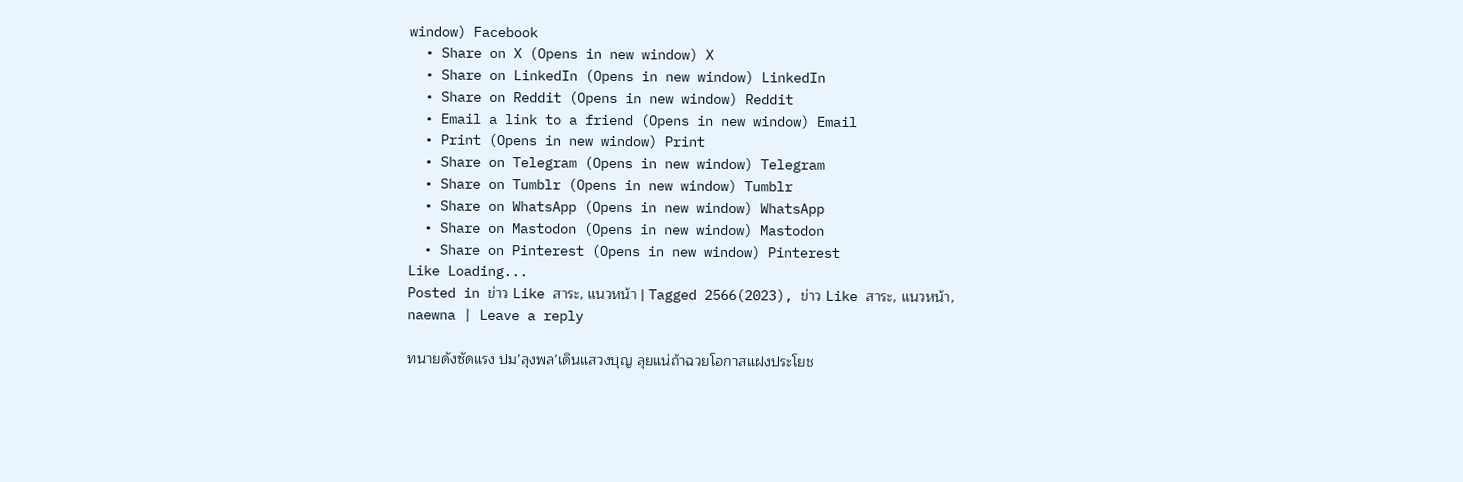window) Facebook
  • Share on X (Opens in new window) X
  • Share on LinkedIn (Opens in new window) LinkedIn
  • Share on Reddit (Opens in new window) Reddit
  • Email a link to a friend (Opens in new window) Email
  • Print (Opens in new window) Print
  • Share on Telegram (Opens in new window) Telegram
  • Share on Tumblr (Opens in new window) Tumblr
  • Share on WhatsApp (Opens in new window) WhatsApp
  • Share on Mastodon (Opens in new window) Mastodon
  • Share on Pinterest (Opens in new window) Pinterest
Like Loading...
Posted in ข่าว Like สาระ, แนวหน้า | Tagged 2566(2023), ข่าว Like สาระ, แนวหน้า, naewna | Leave a reply

ทนายดังซัดแรง ปม’ลุงพล’เดินแสวงบุญ ลุยแน่ถ้าฉวยโอกาสแฝงประโยช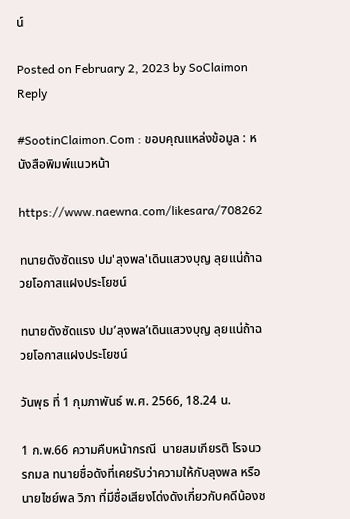น์

Posted on February 2, 2023 by SoClaimon
Reply

#SootinClaimon.Com : ขอบคุณแหล่งข้อมูล : หนังสือพิมพ์แนวหน้า

https://www.naewna.com/likesara/708262

ทนายดังซัดแรง ปม'ลุงพล'เดินแสวงบุญ ลุยแน่ถ้าฉวยโอกาสแฝงประโยชน์

ทนายดังซัดแรง ปม’ลุงพล’เดินแสวงบุญ ลุยแน่ถ้าฉวยโอกาสแฝงประโยชน์

วันพุธ ที่ 1 กุมภาพันธ์ พ.ศ. 2566, 18.24 น.

1 ก.พ.66 ความคืบหน้ากรณี  นายสมเกียรติ โรจนวรกมล ทนายชื่อดังที่เคยรับว่าความให้กับลุงพล หรือ นายไชย์พล วิภา ที่มีชื่อเสียงโด่งดังเกี่ยวกับคดีน้องช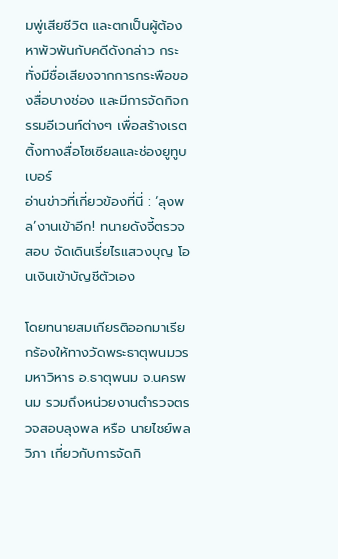มพู่เสียชีวิต และตกเป็นผู้ต้องหาพัวพันกับคดีดังกล่าว กระทั่งมีชื่อเสียงจากการกระพือของสื่อบางช่อง และมีการจัดกิจกรรมอีเวนท์ต่างๆ เพื่อสร้างเรตติ้งทางสื่อโซเซียลและช่องยูทูบเบอร์
อ่านข่าวที่เกี่ยวข้องที่นี่ : ‘ลุงพล’งานเข้าอีก! ทนายดังจี้ตรวจสอบ จัดเดินเรี่ยไรแสวงบุญ โอนเงินเข้าบัญชีตัวเอง

โดยทนายสมเกียรติออกมาเรียกร้องให้ทางวัดพระธาตุพนมวรมหาวิหาร อ.ธาตุพนม จ.นครพนม รวมถึงหน่วยงานตำรวจตรวจสอบลุงพล หรือ นายไชย์พล วิภา เกี่ยวกับการจัดกิ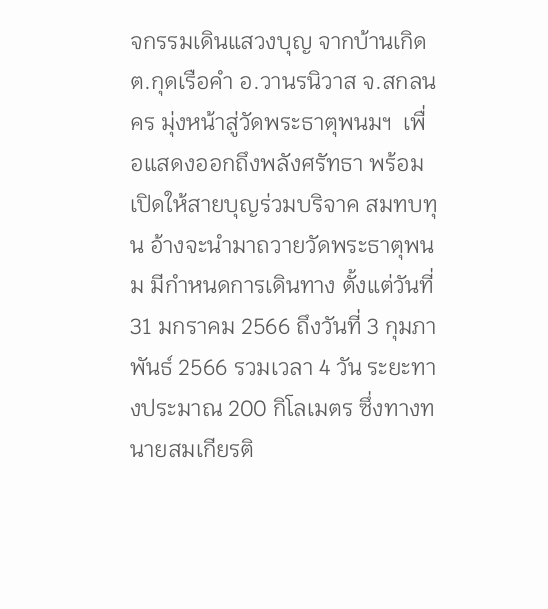จกรรมเดินแสวงบุญ จากบ้านเกิด ต.กุดเรือคำ อ.วานรนิวาส จ.สกลนคร มุ่งหน้าสู่วัดพระธาตุพนมฯ  เพื่อแสดงออกถึงพลังศรัทธา พร้อมเปิดให้สายบุญร่วมบริจาค สมทบทุน อ้างจะนำมาถวายวัดพระธาตุพนม มีกำหนดการเดินทาง ตั้งแต่วันที่ 31 มกราคม 2566 ถึงวันที่ 3 กุมภาพันธ์ 2566 รวมเวลา 4 วัน ระยะทางประมาณ 200 กิโลเมตร ซึ่งทางทนายสมเกียรติ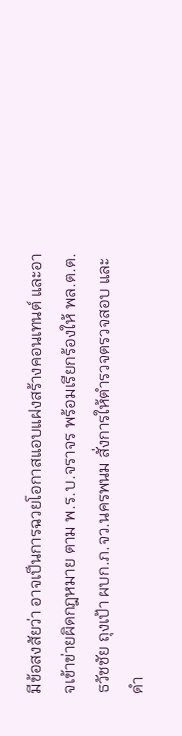มีข้อสงสัยว่า อาจเป็นการฉวยโอกาสแอบแฝงสร้างคอนเทนต์ และอาจเข้าข่ายผิดกฎหมาย ตาม พ.ร.บ.จราจร พร้อมเรียกร้องให้ พล.ต.ต.ธวัชชัย ถุงเป้า ผบก.ภ.จว.นครพนม สั่งการให้ตำรวจตรวจสอบ และดำ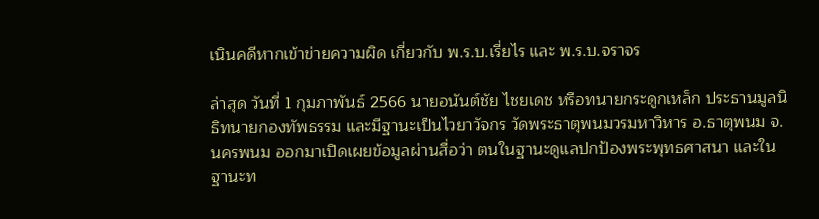เนินคดีหากเข้าข่ายความผิด เกี่ยวกับ พ.ร.บ.เรี่ยไร และ พ.ร.บ.จราจร

ล่าสุด วันที่ 1 กุมภาพันธ์ 2566 นายอนันต์ชัย ไชยเดช หรือทนายกระดูกเหล็ก ประธานมูลนิธิทนายกองทัพธรรม และมีฐานะเป็นไวยาวัจกร วัดพระธาตุพนมวรมหาวิหาร อ.ธาตุพนม จ.นครพนม ออกมาเปิดเผยข้อมูลผ่านสื่อว่า ตนในฐานะดูแลปกป้องพระพุทธศาสนา และในฐานะท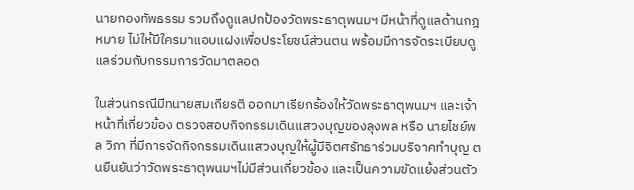นายกองทัพธรรม รวมถึงดูแลปกป้องวัดพระธาตุพนมฯ มีหน้าที่ดูแลด้านกฎหมาย ไม่ให้มีใครมาแอบแฝงเพื่อประโยชน์ส่วนตน พร้อมมีการจัดระเบียบดูแลร่วมกับกรรมการวัดมาตลอด

ในส่วนกรณีมีทนายสมเกียรติ ออกมาเรียกร้องให้วัดพระธาตุพนมฯ และเจ้าหน้าที่เกี่ยวข้อง ตรวจสอบกิจกรรมเดินแสวงบุญของลุงพล หรือ นายไชย์พล วิภา ที่มีการจัดกิจกรรมเดินแสวงบุญให้ผู้มีจิตศรัทธาร่วมบริจาคทำบุญ ตนยืนยันว่าวัดพระธาตุพนมฯไม่มีส่วนเกี่ยวข้อง และเป็นความขัดแย้งส่วนตัว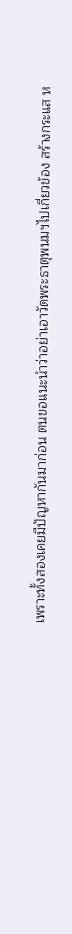เพราะทั้งสองเคยมีปัญหากันมาก่อน ตนขอแนะนำว่าอย่าเอาวัดพระธาตุพนมฯไปเกี่ยวข้อง สร้างกระแส ห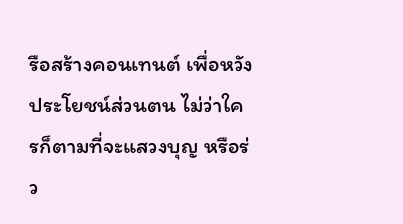รือสร้างคอนเทนต์ เพื่อหวังประโยชน์ส่วนตน ไม่ว่าใครก็ตามที่จะแสวงบุญ หรือร่ว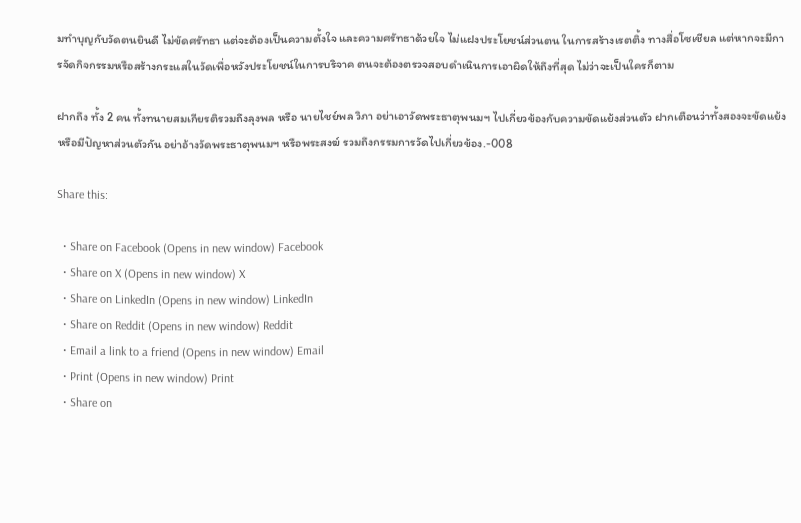มทำบุญกับวัดตนยินดี ไม่ขัดศรัทธา แต่จะต้องเป็นความตั้งใจ และความศรัทธาด้วยใจ ไม่แฝงประโยชน์ส่วนตน ในการสร้างเรตติ้ง ทางสื่อโซเชียล แต่หากจะมีการจัดกิจกรรมหรือสร้างกระแสในวัดเพื่อหวังประโยชน์ในการบริจาค ตนจะต้องตรวจสอบดำเนินการเอาผิดให้ถึงที่สุด ไม่ว่าจะเป็นใครก็ตาม

ฝากถึง ทั้ง 2 คน ทั้งทนายสมเกียรติรวมถึงลุงพล หรือ นายไชย์พล วิภา อย่าเอาวัดพระธาตุพนมฯ ไปเกี่ยวข้องกับความขัดแย้งส่วนตัว ฝากเตือนว่าทั้งสองจะขัดแย้ง หรือมีปัญหาส่วนตัวกัน อย่าอ้างวัดพระธาตุพนมฯ หรือพระสงฆ์ รวมถึงกรรมการวัดไปเกี่ยวข้อง.-008

Share this:

  • Share on Facebook (Opens in new window) Facebook
  • Share on X (Opens in new window) X
  • Share on LinkedIn (Opens in new window) LinkedIn
  • Share on Reddit (Opens in new window) Reddit
  • Email a link to a friend (Opens in new window) Email
  • Print (Opens in new window) Print
  • Share on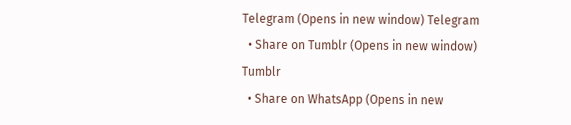Telegram (Opens in new window) Telegram
  • Share on Tumblr (Opens in new window) Tumblr
  • Share on WhatsApp (Opens in new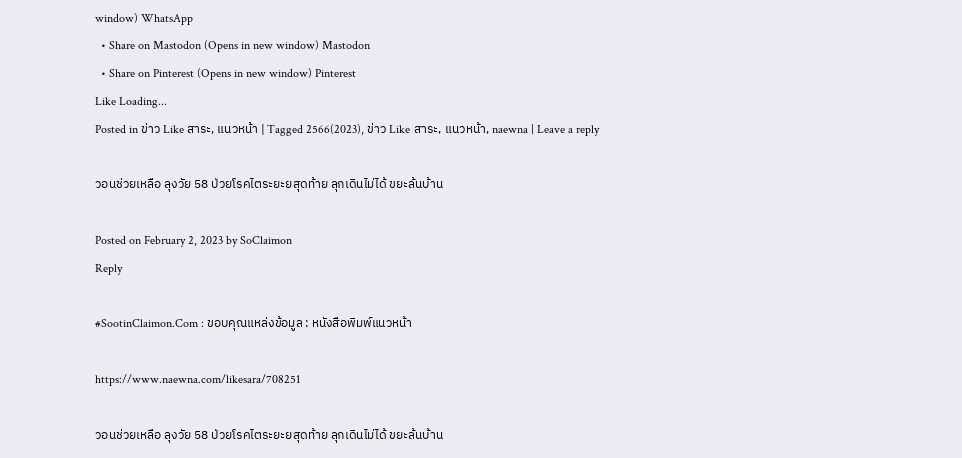window) WhatsApp
  • Share on Mastodon (Opens in new window) Mastodon
  • Share on Pinterest (Opens in new window) Pinterest
Like Loading...
Posted in ข่าว Like สาระ, แนวหน้า | Tagged 2566(2023), ข่าว Like สาระ, แนวหน้า, naewna | Leave a reply

วอนช่วยเหลือ ลุงวัย 58 ป่วยโรคไตระยะยสุดท้าย ลุกเดินไม่ได้ ขยะล้นบ้าน

Posted on February 2, 2023 by SoClaimon
Reply

#SootinClaimon.Com : ขอบคุณแหล่งข้อมูล : หนังสือพิมพ์แนวหน้า

https://www.naewna.com/likesara/708251

วอนช่วยเหลือ ลุงวัย 58 ป่วยโรคไตระยะยสุดท้าย ลุกเดินไม่ได้ ขยะล้นบ้าน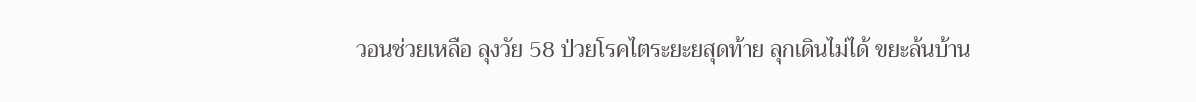วอนช่วยเหลือ ลุงวัย 58 ป่วยโรคไตระยะยสุดท้าย ลุกเดินไม่ได้ ขยะล้นบ้าน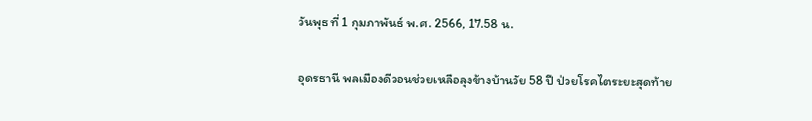วันพุธ ที่ 1 กุมภาพันธ์ พ.ศ. 2566, 17.58 น.

อุดรธานี พลเมืองดีวอนช่วยเหลือลุงข้างบ้านวัย 58 ปี ป่วยโรคไตระยะสุดท้าย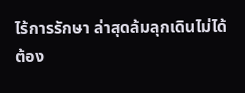ไร้การรักษา ล่าสุดล้มลุกเดินไม่ได้ต้อง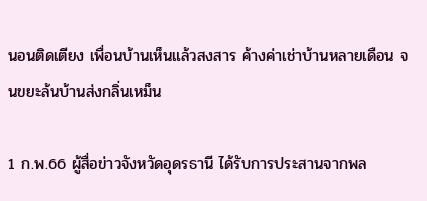นอนติดเตียง เพื่อนบ้านเห็นแล้วสงสาร ค้างค่าเช่าบ้านหลายเดือน จนขยะล้นบ้านส่งกลิ่นเหม็น

1 ก.พ.66 ผู้สื่อข่าวจังหวัดอุดรธานี ได้รับการประสานจากพล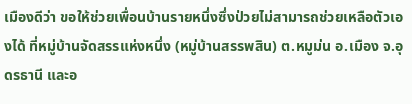เมืองดีว่า ขอให้ช่วยเพื่อนบ้านรายหนึ่งซึ่งป่วยไม่สามารถช่วยเหลือตัวเองได้ ที่หมู่บ้านจัดสรรแห่งหนึ่ง (หมู่บ้านสรรพสิน) ต.หมูม่น อ.เมือง จ.อุดรธานี และอ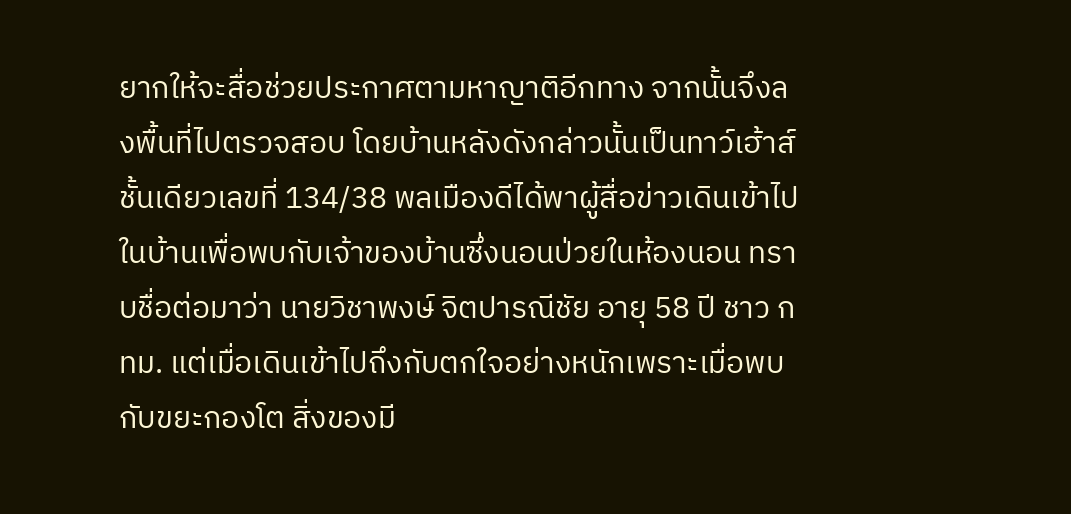ยากให้จะสื่อช่วยประกาศตามหาญาติอีกทาง จากนั้นจึงลงพื้นที่ไปตรวจสอบ โดยบ้านหลังดังกล่าวนั้นเป็นทาว์เฮ้าส์ชั้นเดียวเลขที่ 134/38 พลเมืองดีได้พาผู้สื่อข่าวเดินเข้าไปในบ้านเพื่อพบกับเจ้าของบ้านซึ่งนอนป่วยในห้องนอน ทราบชื่อต่อมาว่า นายวิชาพงษ์ จิตปารณีชัย อายุ 58 ปี ชาว กทม. แต่เมื่อเดินเข้าไปถึงกับตกใจอย่างหนักเพราะเมื่อพบกับขยะกองโต สิ่งของมี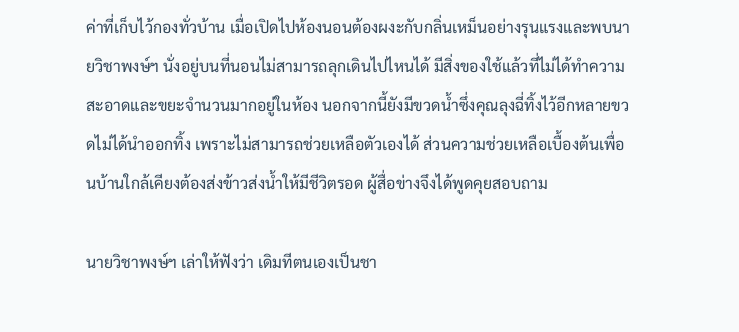ค่าที่เก็บไว้กองทั่วบ้าน เมื่อเปิดไปห้องนอนต้องผงะกับกลิ่นเหม็นอย่างรุนแรงและพบนายวิชาพงษ์ฯ นั่งอยู่บนที่นอนไม่สามารถลุกเดินไปไหนได้ มีสิ่งของใช้แล้วที่ไม่ได้ทำความสะอาดและขยะจำนวนมากอยู่ในห้อง นอกจากนี้ยังมีขวดน้ำซึ่งคุณลุงฉี่ทิ้งไว้อีกหลายขวดไม่ได้นำออกทิ้ง เพราะไม่สามารถช่วยเหลือตัวเองได้ ส่วนความช่วยเหลือเบื้องต้นเพื่อนบ้านใกล้เคียงต้องส่งข้าวส่งน้ำให้มีชีวิตรอด ผู้สื่อข่างจึงได้พูดคุยสอบถาม

นายวิชาพงษ์ฯ เล่าให้ฟังว่า เดิมทีตนเองเป็นชา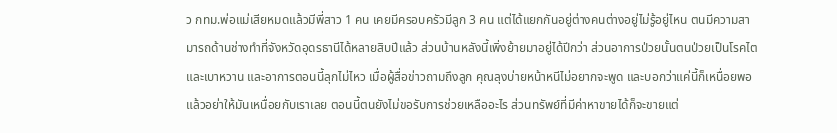ว กทม.พ่อแม่เสียหมดแล้วมีพี่สาว 1 คน เคยมีครอบครัวมีลูก 3 คน แต่ได้แยกกันอยู่ต่างคนต่างอยู่ไม่รู้อยู่ไหน ตนมีความสามารถด้านช่างทำที่จังหวัดอุดรธานีได้หลายสิบปีแล้ว ส่วนบ้านหลังนี้เพิ่งย้ายมาอยู่ได้ปีกว่า ส่วนอาการป่วยนั้นตนป่วยเป็นโรคไตและเบาหวาน และอาการตอนนี้ลุกไม่ไหว เมื่อผู้สื่อข่าวถามถึงลูก คุณลุงบ่ายหน้าหนีไม่อยากจะพูด และบอกว่าแค่นี้ก็เหนื่อยพอแล้วอย่าให้มันเหนื่อยกับเราเลย ตอนนี้ตนยังไม่ขอรับการช่วยเหลืออะไร ส่วนทรัพย์ที่มีค่าหาขายได้ก็จะขายแต่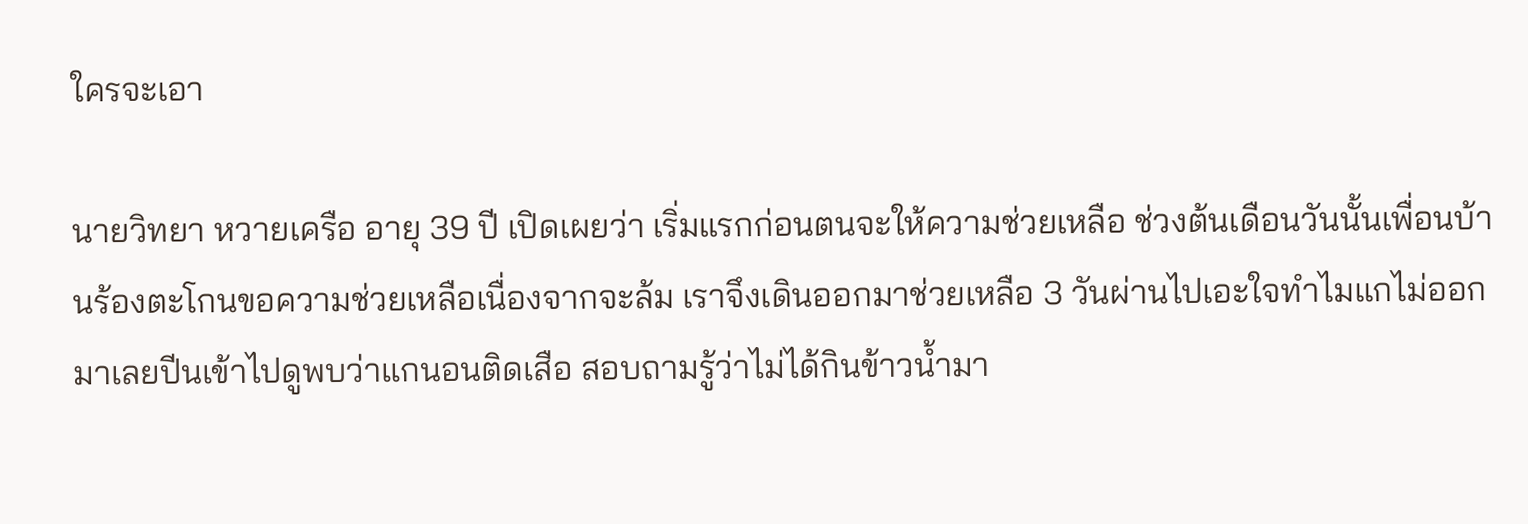ใครจะเอา

นายวิทยา หวายเครือ อายุ 39 ปี เปิดเผยว่า เริ่มแรกก่อนตนจะให้ความช่วยเหลือ ช่วงต้นเดือนวันนั้นเพื่อนบ้านร้องตะโกนขอความช่วยเหลือเนื่องจากจะล้ม เราจึงเดินออกมาช่วยเหลือ 3 วันผ่านไปเอะใจทำไมแกไม่ออกมาเลยปีนเข้าไปดูพบว่าแกนอนติดเสือ สอบถามรู้ว่าไม่ได้กินข้าวน้ำมา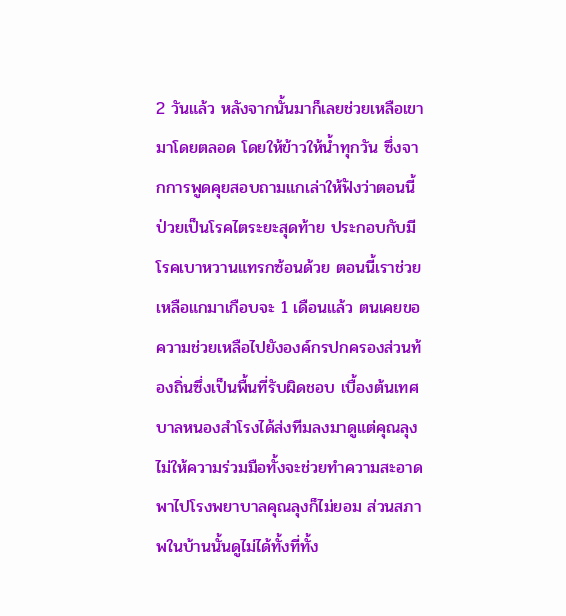2 วันแล้ว หลังจากนั้นมาก็เลยช่วยเหลือเขามาโดยตลอด โดยให้ข้าวให้น้ำทุกวัน ซึ่งจากการพูดคุยสอบถามแกเล่าให้ฟังว่าตอนนี้ป่วยเป็นโรคไตระยะสุดท้าย ประกอบกับมีโรคเบาหวานแทรกซ้อนด้วย ตอนนี้เราช่วยเหลือแกมาเกือบจะ 1 เดือนแล้ว ตนเคยขอความช่วยเหลือไปยังองค์กรปกครองส่วนท้องถิ่นซึ่งเป็นพื้นที่รับผิดชอบ เบื้องต้นเทศบาลหนองสำโรงได้ส่งทีมลงมาดูแต่คุณลุงไม่ให้ความร่วมมือทั้งจะช่วยทำความสะอาดพาไปโรงพยาบาลคุณลุงก็ไม่ยอม ส่วนสภาพในบ้านนั้นดูไม่ได้ทั้งที่ทั้ง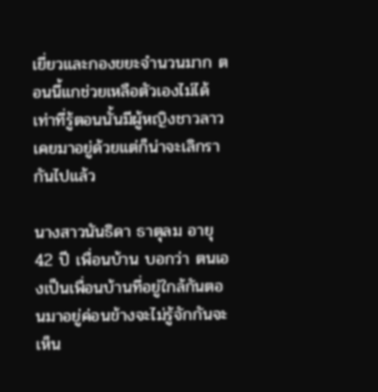เยี่ยวและกองขยะจำนวนมาก ตอนนี้แกช่วยเหลือตัวเองไม่ได้ เท่าที่รู้ตอนนั้นมีผู้หญิงชาวลาวเคยมาอยู่ด้วยแต่ก็น่าจะเลิกรากันไปแล้ว

นางสาวนันธิดา ธาตุลม อายุ 42 ปี เพื่อนบ้าน บอกว่า ตนเองเป็นเพื่อนบ้านที่อยู่ใกล้กันตอนมาอยู่ค่อนข้างจะไม่รู้จักกันจะเห็น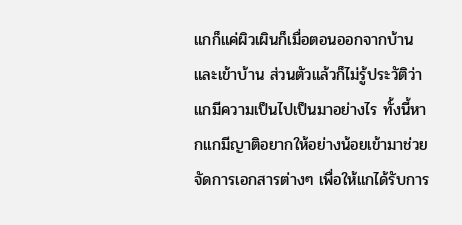แกก็แค่ผิวเผินก็เมื่อตอนออกจากบ้านและเข้าบ้าน ส่วนตัวแล้วก็ไม่รู้ประวัติว่าแกมีความเป็นไปเป็นมาอย่างไร ทั้งนี้หากแกมีญาติอยากให้อย่างน้อยเข้ามาช่วยจัดการเอกสารต่างๆ เพื่อให้แกได้รับการ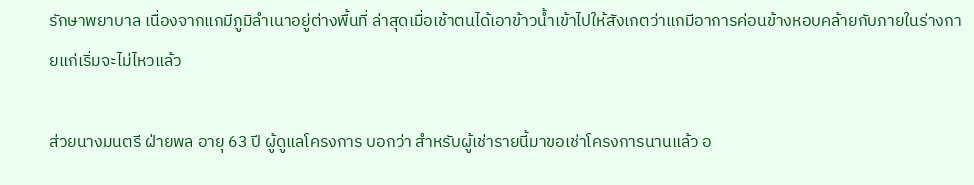รักษาพยาบาล เนื่องจากแกมีภูมิลำเนาอยู่ต่างพื้นที่ ล่าสุดเมื่อเช้าตนได้เอาข้าวน้ำเข้าไปให้สังเกตว่าแกมีอาการค่อนข้างหอบคล้ายกับภายในร่างกายแก่เริ่มจะไม่ไหวแล้ว

ส่วยนางมนตรี ฝ่ายพล อายุ 63 ปี ผู้ดูแลโครงการ บอกว่า สำหรับผู้เช่ารายนี้มาขอเช่าโครงการนานแล้ว อ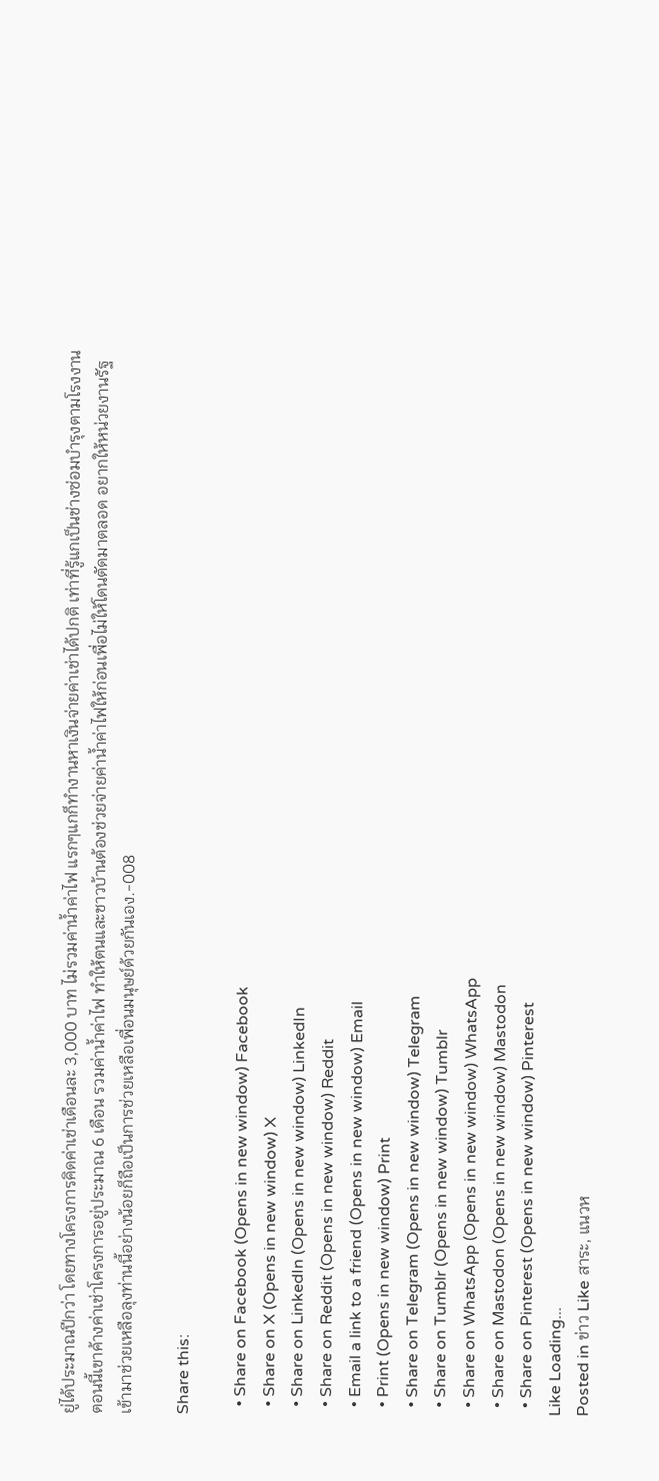ยู่ได้ประมาณปีกว่า โดยทางโครงการคิดค่าเช่าเดือนละ 3,000 บาท ไม่รวมค่าน้ำค่าไฟ แรกๆแกก็ทำงานหาเงินจ่ายค่าเช่าได้ปกติ เท่าที่รู้แกเป็นช่างซ่อมบำรุงตามโรงงาน ตอนนี้เขาค้างค่าเช่าโครงการอยู่ประมาณ 6 เดือน รวมค่าน้ำค่าไฟ ทำให้ตนและชาวบ้านต้องช่วยจ่ายค่าน้ำค่าไฟให้ก่อนเพื่อไม่ให้โดนตัดมาตลอด อยากให้หน่วยงานรัฐเข้ามาช่วยเหลือลุงท่านนี้อย่างน้อยก็ถือเป็นการช่วยเหลือเพื่อนมนุษย์ด้วยกันเอง.-008

Share this:

  • Share on Facebook (Opens in new window) Facebook
  • Share on X (Opens in new window) X
  • Share on LinkedIn (Opens in new window) LinkedIn
  • Share on Reddit (Opens in new window) Reddit
  • Email a link to a friend (Opens in new window) Email
  • Print (Opens in new window) Print
  • Share on Telegram (Opens in new window) Telegram
  • Share on Tumblr (Opens in new window) Tumblr
  • Share on WhatsApp (Opens in new window) WhatsApp
  • Share on Mastodon (Opens in new window) Mastodon
  • Share on Pinterest (Opens in new window) Pinterest
Like Loading...
Posted in ข่าว Like สาระ, แนวห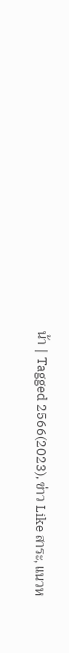น้า | Tagged 2566(2023), ข่าว Like สาระ, แนวห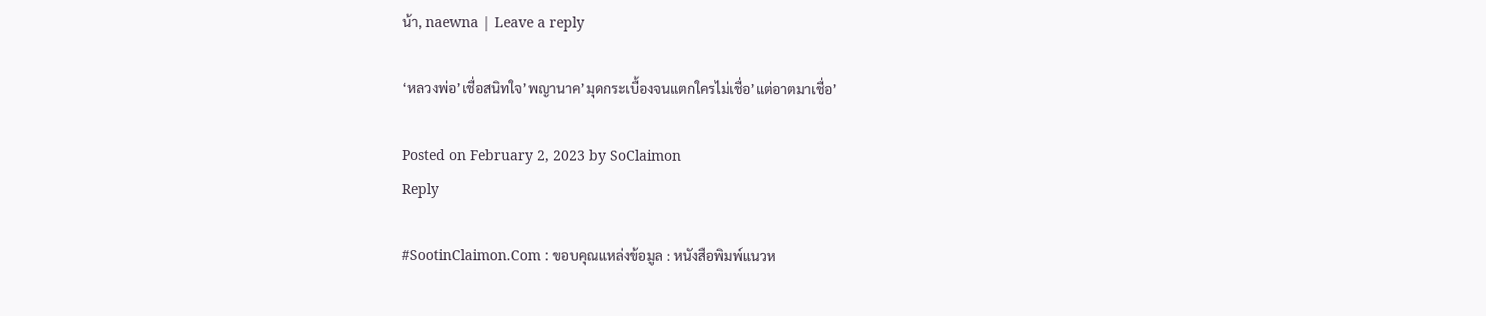น้า, naewna | Leave a reply

‘หลวงพ่อ’เชื่อสนิทใจ’พญานาค’มุดกระเบื้องจนแตกใครไม่เชื่อ’แต่อาตมาเชื่อ’

Posted on February 2, 2023 by SoClaimon
Reply

#SootinClaimon.Com : ขอบคุณแหล่งข้อมูล : หนังสือพิมพ์แนวห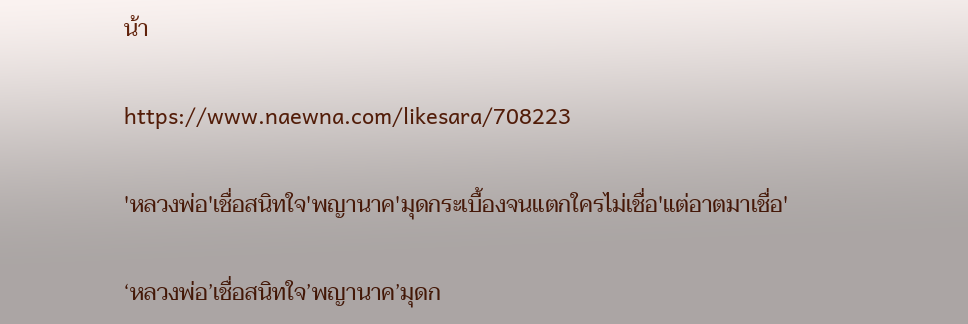น้า

https://www.naewna.com/likesara/708223

'หลวงพ่อ'เชื่อสนิทใจ'พญานาค'มุดกระเบื้องจนแตกใครไม่เชื่อ'แต่อาตมาเชื่อ'

‘หลวงพ่อ’เชื่อสนิทใจ’พญานาค’มุดก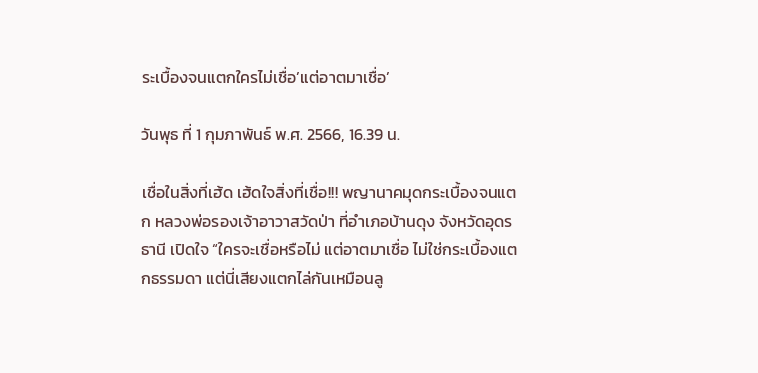ระเบื้องจนแตกใครไม่เชื่อ’แต่อาตมาเชื่อ’

วันพุธ ที่ 1 กุมภาพันธ์ พ.ศ. 2566, 16.39 น.

เชื่อในสิ่งที่เฮ้ด เฮ้ดใจสิ่งที่เชื่อ!!! พญานาคมุดกระเบื้องจนแตก หลวงพ่อรองเจ้าอาวาสวัดป่า ที่อำเภอบ้านดุง จังหวัดอุดรธานี เปิดใจ “ใครจะเชื่อหรือไม่ แต่อาตมาเชื่อ ไม่ใช่กระเบื้องแตกธรรมดา แต่นี่เสียงแตกไล่กันเหมือนลู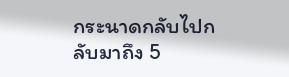กระนาดกลับไปกลับมาถึง 5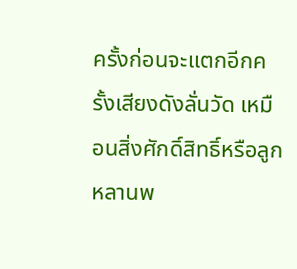ครั้งก่อนจะแตกอีกครั้งเสียงดังลั่นวัด เหมือนสิ่งศักดิ์สิทธิ์หรือลูกหลานพ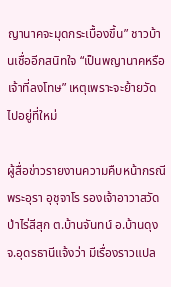ญานาคจะมุดกระเบื้องขึ้น” ชาวบ้านเชื่ออีกสนิทใจ “เป็นพญานาคหรือเจ้าที่ลงโทษ” เหตุเพราะจะย้ายวัดไปอยู่ที่ใหม่

ผู้สื่อข่าวรายงานความคืบหน้ากรณีพระอุรา อุชุจาโร รองเจ้าอาวาสวัดป่าไร่สีสุก ต.บ้านจันทน์ อ.บ้านดุง จ.อุดรธานีแจ้งว่า มีเรื่องราวแปล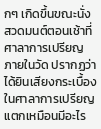กๆ เกิดขึ้นขณะนั่งสวดมนต์ตอนเช้าที่ศาลาการเปรียญภายในวัด ปรากฏว่าได้ยินเสียงกระเบื้องในศาลาการเปรียญแตกเหมือนมีอะไร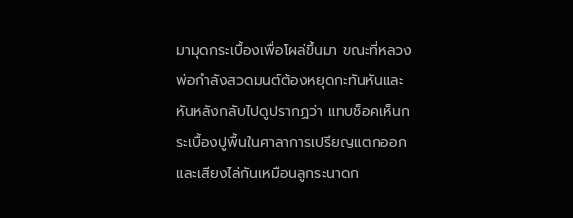มามุดกระเบื้องเพื่อโผล่ขึ้นมา ขณะที่หลวงพ่อกำลังสวดมนต์ต้องหยุดกะทันหันและหันหลังกลับไปดูปรากฏว่า แทบช็อคเห็นกระเบื้องปูพื้นในศาลาการเปรียญแตกออกและเสียงไล่กันเหมือนลูกระนาดก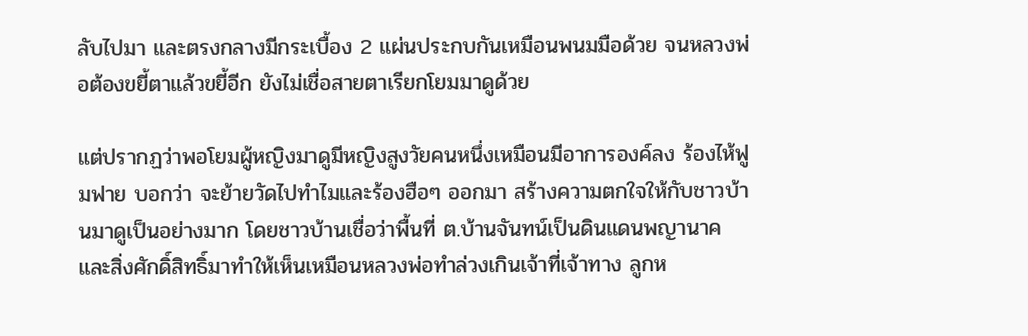ลับไปมา และตรงกลางมีกระเบื้อง 2 แผ่นประกบกันเหมือนพนมมือด้วย จนหลวงพ่อต้องขยี้ตาแล้วขยี้อีก ยังไม่เชื่อสายตาเรียกโยมมาดูด้วย

แต่ปรากฏว่าพอโยมผู้หญิงมาดูมีหญิงสูงวัยคนหนึ่งเหมือนมีอาการองค์ลง ร้องไห้ฟูมฟาย บอกว่า จะย้ายวัดไปทำไมและร้องฮือๆ ออกมา สร้างความตกใจให้กับชาวบ้านมาดูเป็นอย่างมาก โดยชาวบ้านเชื่อว่าพื้นที่ ต.บ้านจันทน์เป็นดินแดนพญานาค และสิ่งศักดิ์สิทธิ์มาทำให้เห็นเหมือนหลวงพ่อทำล่วงเกินเจ้าที่เจ้าทาง ลูกห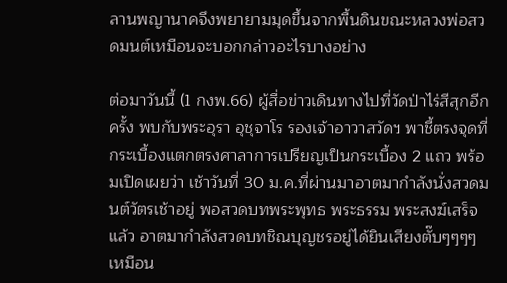ลานพญานาคจึงพยายามมุดขึ้นจากพื้นดินขณะหลวงพ่อสวดมนต์เหมือนจะบอกกล่าวอะไรบางอย่าง

ต่อมาวันนี้ (1 กงพ.66) ผู้สื่อข่าวเดินทางไปที่วัดป่าไร่สีสุกอีกครั้ง พบกับพระอุรา อุชุจาโร รองเจ้าอาวาสวัดฯ พาชี้ตรงจุดที่กระเบื้องแตกตรงศาลาการเปรียญเป็นกระเบื้อง 2 แถว พร้อมเปิดเผยว่า เช้าวันที่ 30 ม.ค.ที่ผ่านมาอาตมากำลังนั่งสวดมนต์วัตรเช้าอยู่ พอสวดบทพระพุทธ พระธรรม พระสงฆ์เสร็จแล้ว อาตมากำลังสวดบทชิณบุญชรอยู่ได้ยินเสียงตั๊บๆๆๆๆ เหมือน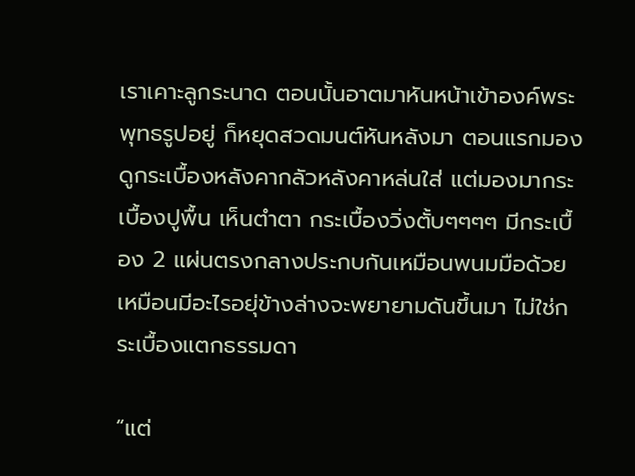เราเคาะลูกระนาด ตอนนั้นอาตมาหันหน้าเข้าองค์พระพุทธรูปอยู่ ก็หยุดสวดมนต์หันหลังมา ตอนแรกมองดูกระเบื้องหลังคากลัวหลังคาหล่นใส่ แต่มองมากระเบื้องปูพื้น เห็นตำตา กระเบื้องวิ่งตั้บๆๆๆๆ มีกระเบื้อง 2 แผ่นตรงกลางประกบกันเหมือนพนมมือด้วย เหมือนมีอะไรอยุ่ข้างล่างจะพยายามดันขึ้นมา ไม่ใช่กระเบื้องแตกธรรมดา

“แต่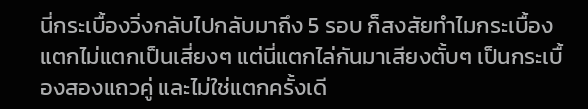นี่กระเบื้องวิ่งกลับไปกลับมาถึง 5 รอบ ก็สงสัยทำไมกระเบื้องแตกไม่แตกเป็นเสี่ยงๆ แต่นี่แตกไล่กันมาเสียงตั้บๆ เป็นกระเบื้องสองแถวคู่ และไม่ใช่แตกครั้งเดี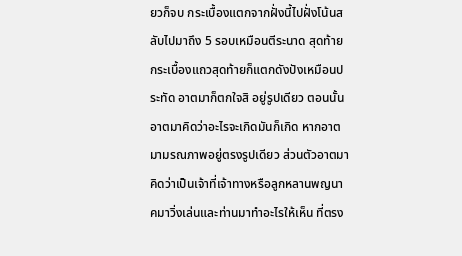ยวก็จบ กระเบื้องแตกจากฝั่งนี้ไปฝั่งโน้นสลับไปมาถึง 5 รอบเหมือนตีระนาด สุดท้ายกระเบื้องแถวสุดท้ายก็แตกดังปังเหมือนประทัด อาตมาก็ตกใจสิ อยู่รูปเดียว ตอนนั้นอาตมาคิดว่าอะไรจะเกิดมันก็เกิด หากอาตมามรณภาพอยู่ตรงรูปเดียว ส่วนตัวอาตมาคิดว่าเป็นเจ้าที่เจ้าทางหรือลูกหลานพญนาคมาวิ่งเล่นและท่านมาทำอะไรให้เห็น ที่ตรง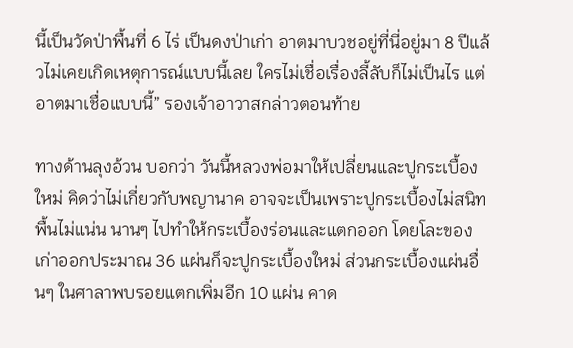นี้เป็นวัดป่าพื้นที่ 6 ไร่ เป็นดงป่าเก่า อาตมาบวชอยู่ที่นี่อยู่มา 8 ปีแล้วไม่เคยเกิดเหตุการณ์แบบนี้เลย ใครไม่เชื่อเรื่องลี้ลับก็ไม่เป็นไร แต่อาตมาเชื่อแบบนี้” รองเจ้าอาวาสกล่าวตอนท้าย

ทางด้านลุงอ้วน บอกว่า วันนี้หลวงพ่อมาให้เปลี่ยนและปูกระเบื้องใหม่ คิดว่าไม่เกี่ยวกับพญานาค อาจจะเป็นเพราะปูกระเบื้องไม่สนิทพื้นไม่แน่น นานๆ ไปทำให้กระเบื้องร่อนและแตกออก โดยโละของเก่าออกประมาณ 36 แผ่นก็จะปูกระเบื้องใหม่ ส่วนกระเบื้องแผ่นอื่นๆ ในศาลาพบรอยแตกเพิ่มอีก 10 แผ่น คาด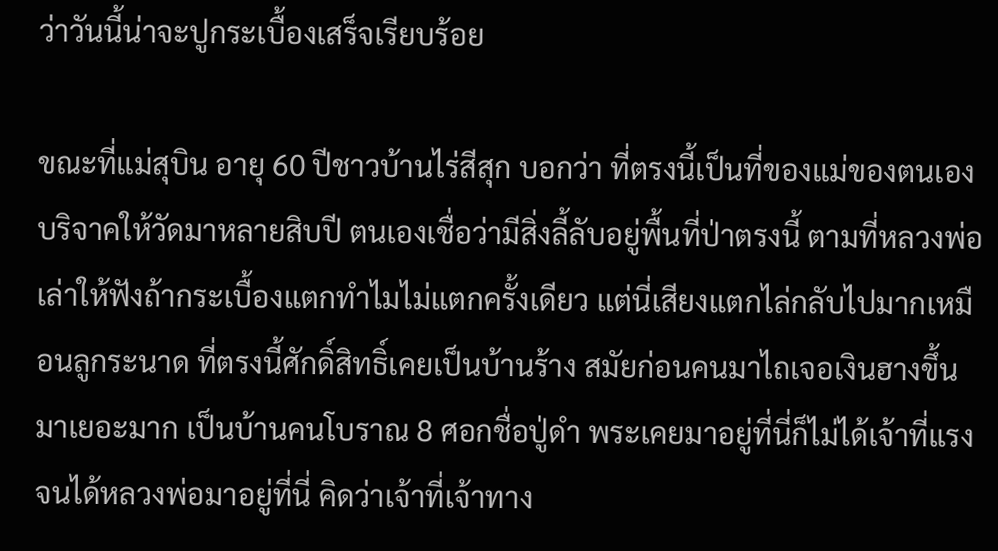ว่าวันนี้น่าจะปูกระเบื้องเสร็จเรียบร้อย

ขณะที่แม่สุบิน อายุ 60 ปีชาวบ้านไร่สีสุก บอกว่า ที่ตรงนี้เป็นที่ของแม่ของตนเองบริจาคให้วัดมาหลายสิบปี ตนเองเชื่อว่ามีสิ่งลี้ลับอยู่พื้นที่ป่าตรงนี้ ตามที่หลวงพ่อเล่าให้ฟังถ้ากระเบื้องแตกทำไมไม่แตกครั้งเดียว แต่นี่เสียงแตกไล่กลับไปมากเหมือนลูกระนาด ที่ตรงนี้ศักดิ์สิทธิ์เคยเป็นบ้านร้าง สมัยก่อนคนมาไถเจอเงินฮางขึ้นมาเยอะมาก เป็นบ้านคนโบราณ 8 ศอกชื่อปู่ดำ พระเคยมาอยู่ที่นี่ก็ไม่ได้เจ้าที่แรง จนได้หลวงพ่อมาอยู่ที่นี่ คิดว่าเจ้าที่เจ้าทาง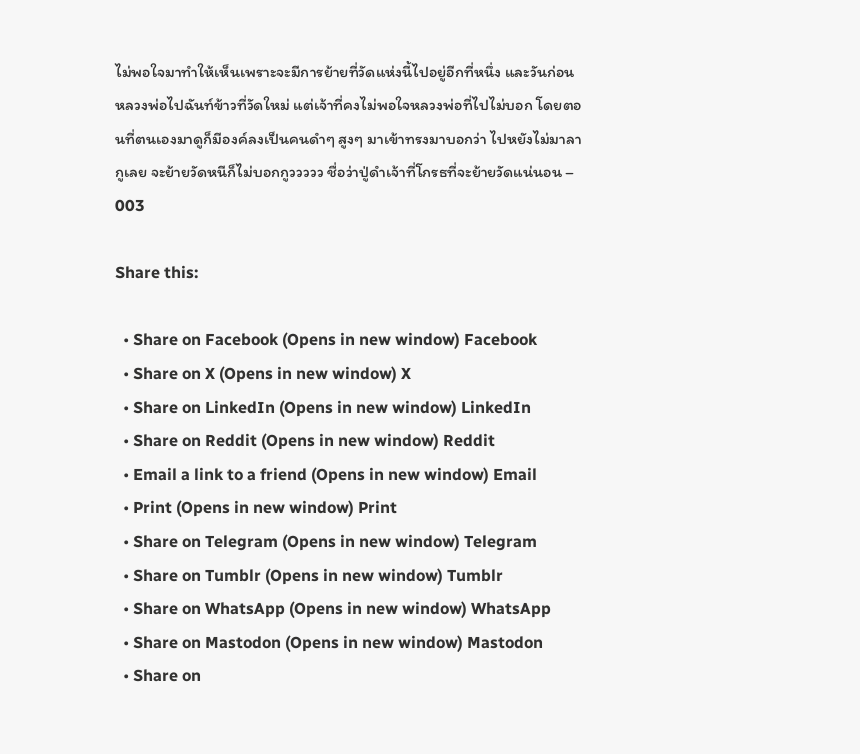ไม่พอใจมาทำให้เห็นเพราะจะมีการย้ายที่วัดแห่งนี้ไปอยู่อีกที่หนึ่ง และวันก่อนหลวงพ่อไปฉันท์ข้าวที่วัดใหม่ แต่เจ้าที่คงไม่พอใจหลวงพ่อที่ไปไม่บอก โดยตอนที่ตนเองมาดูก็มีองค์ลงเป็นคนดำๆ สูงๆ มาเข้าทรงมาบอกว่า ไปหยังไม่มาลากูเลย จะย้ายวัดหนีก็ไม่บอกกูววววว ชื่อว่าปู่ดำเจ้าที่โกรธที่จะย้ายวัดแน่นอน – 003

Share this:

  • Share on Facebook (Opens in new window) Facebook
  • Share on X (Opens in new window) X
  • Share on LinkedIn (Opens in new window) LinkedIn
  • Share on Reddit (Opens in new window) Reddit
  • Email a link to a friend (Opens in new window) Email
  • Print (Opens in new window) Print
  • Share on Telegram (Opens in new window) Telegram
  • Share on Tumblr (Opens in new window) Tumblr
  • Share on WhatsApp (Opens in new window) WhatsApp
  • Share on Mastodon (Opens in new window) Mastodon
  • Share on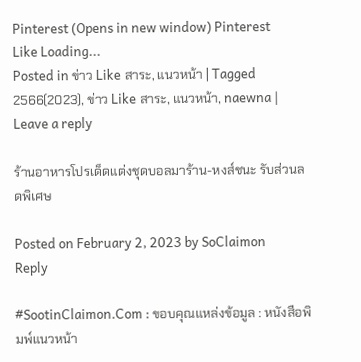Pinterest (Opens in new window) Pinterest
Like Loading...
Posted in ข่าว Like สาระ, แนวหน้า | Tagged 2566(2023), ข่าว Like สาระ, แนวหน้า, naewna | Leave a reply

ร้านอาหารโปรเด็ดแต่งชุดบอลมาร้าน-หงส์ชนะ รับส่วนลดพิเศษ

Posted on February 2, 2023 by SoClaimon
Reply

#SootinClaimon.Com : ขอบคุณแหล่งข้อมูล : หนังสือพิมพ์แนวหน้า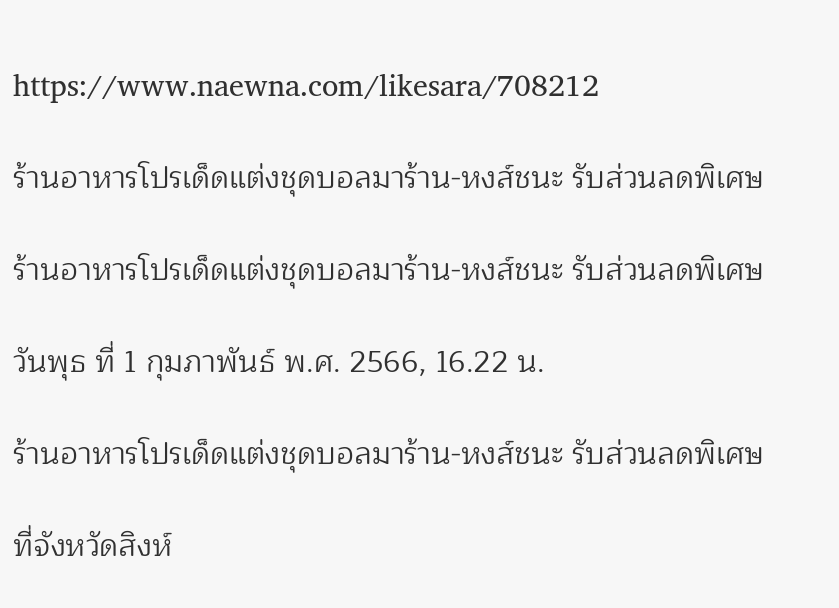https://www.naewna.com/likesara/708212

ร้านอาหารโปรเด็ดแต่งชุดบอลมาร้าน-หงส์ชนะ รับส่วนลดพิเศษ

ร้านอาหารโปรเด็ดแต่งชุดบอลมาร้าน-หงส์ชนะ รับส่วนลดพิเศษ

วันพุธ ที่ 1 กุมภาพันธ์ พ.ศ. 2566, 16.22 น.

ร้านอาหารโปรเด็ดแต่งชุดบอลมาร้าน-หงส์ชนะ รับส่วนลดพิเศษ

ที่จังหวัดสิงห์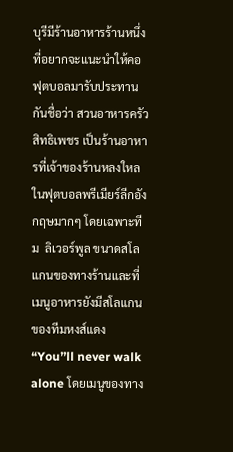บุรีมีร้านอาหารร้านหนึ่งที่อยากจะแนะนำให้คอฟุตบอลมารับประทานกันชื่อว่า สวนอาหารครัวสิทธิเพชร เป็นร้านอาหารที่เจ้าของร้านหลงใหลในฟุตบอลพรีเมียร์ลีกอังกฤษมากๆ โดยเฉพาะทีม  ลิเวอร์พูล ขนาดสโลแกนของทางร้านและที่เมนูอาหารยังมีสโลแกนของทีมหงส์แดง “You’’ll never walk alone โดยเมนูของทาง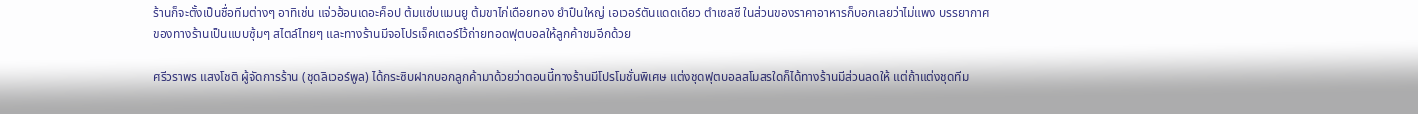ร้านก็จะตั้งเป็นชื่อทีมต่างๆ อาทิเช่น แจ่วฮ้อนเดอะค็อป ต้มแซ่บแมนยู ต้มขาไก่เดือยทอง ยำปืนใหญ่ เอเวอร์ตันแดดเดียว ตำเซลซี ในส่วนของราคาอาหารก็บอกเลยว่าไม่แพง บรรยากาศของทางร้านเป็นแบบซุ้มๆ สไตล์ไทยๆ และทางร้านมีจอโปรเจ็คเตอร์ไว้ถ่ายทอดฟุตบอลให้ลูกค้าชมอีกด้วย

ศรีวราพร แสงโชติ ผู้จัดการร้าน (ชุดลิเวอร์พูล) ได้กระซิบฝากบอกลูกค้ามาด้วยว่าตอนนี้ทางร้านมีโปรโมชั่นพิเศษ แต่งชุดฟุตบอลสโมสรใดก็ได้ทางร้านมีส่วนลดให้ แต่ถ้าแต่งชุดทีม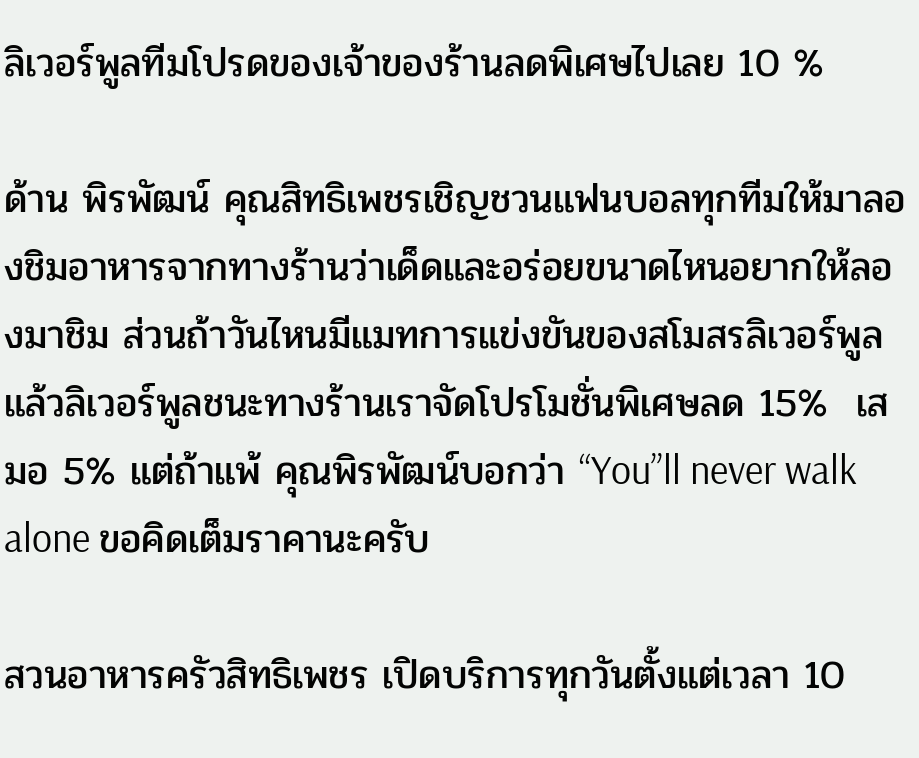ลิเวอร์พูลทีมโปรดของเจ้าของร้านลดพิเศษไปเลย 10 %

ด้าน พิรพัฒน์ คุณสิทธิเพชรเชิญชวนแฟนบอลทุกทีมให้มาลองชิมอาหารจากทางร้านว่าเด็ดและอร่อยขนาดไหนอยากให้ลองมาชิม ส่วนถ้าวันไหนมีแมทการแข่งขันของสโมสรลิเวอร์พูลแล้วลิเวอร์พูลชนะทางร้านเราจัดโปรโมชั่นพิเศษลด 15%  เสมอ 5% แต่ถ้าแพ้ คุณพิรพัฒน์บอกว่า “You’’ll never walk alone ขอคิดเต็มราคานะครับ

สวนอาหารครัวสิทธิเพชร เปิดบริการทุกวันตั้งแต่เวลา 10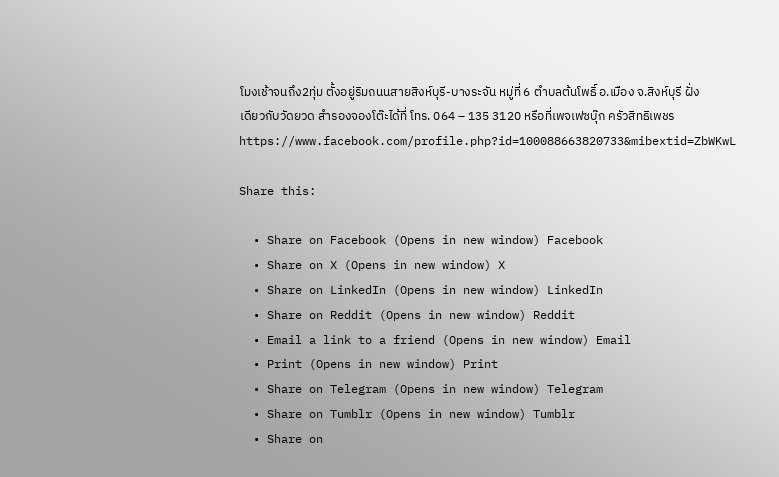โมงเช้าจนถึง2ทุ่ม ตั้งอยู่ริมถนนสายสิงห์บุรี-บางระจัน หมู่ที่ 6 ตำบลต้นโพธิ์ อ.เมือง จ.สิงห์บุรี ฝั่งเดียวกับวัดยวด สำรองจองโต๊ะได้ที่ โทร. 064 – 135 3120 หรือที่เพจเฟซบุ๊ก ครัวสิทธิเพชรhttps://www.facebook.com/profile.php?id=100088663820733&mibextid=ZbWKwL

Share this:

  • Share on Facebook (Opens in new window) Facebook
  • Share on X (Opens in new window) X
  • Share on LinkedIn (Opens in new window) LinkedIn
  • Share on Reddit (Opens in new window) Reddit
  • Email a link to a friend (Opens in new window) Email
  • Print (Opens in new window) Print
  • Share on Telegram (Opens in new window) Telegram
  • Share on Tumblr (Opens in new window) Tumblr
  • Share on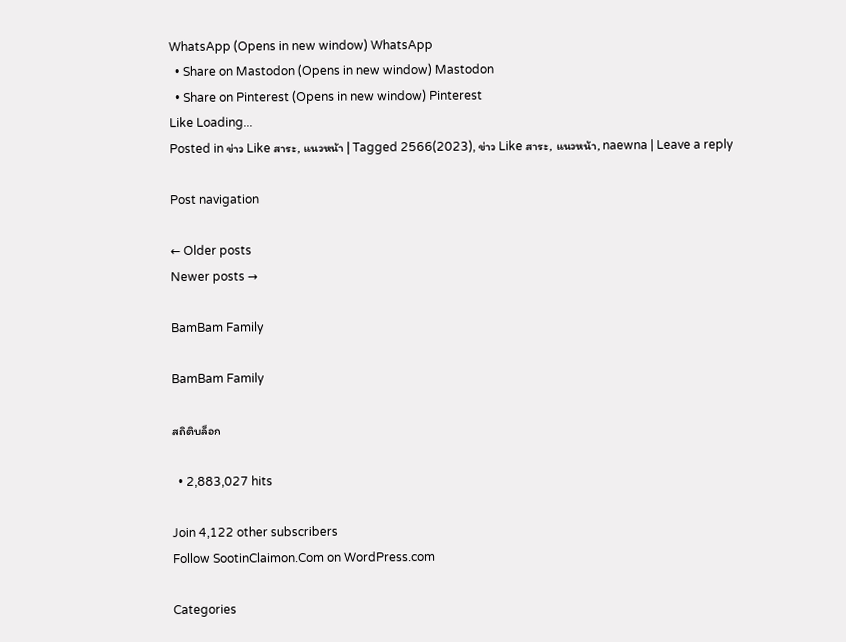WhatsApp (Opens in new window) WhatsApp
  • Share on Mastodon (Opens in new window) Mastodon
  • Share on Pinterest (Opens in new window) Pinterest
Like Loading...
Posted in ข่าว Like สาระ, แนวหน้า | Tagged 2566(2023), ข่าว Like สาระ, แนวหน้า, naewna | Leave a reply

Post navigation

← Older posts
Newer posts →

BamBam Family

BamBam Family

สถิติบล็อก

  • 2,883,027 hits

Join 4,122 other subscribers
Follow SootinClaimon.Com on WordPress.com

Categories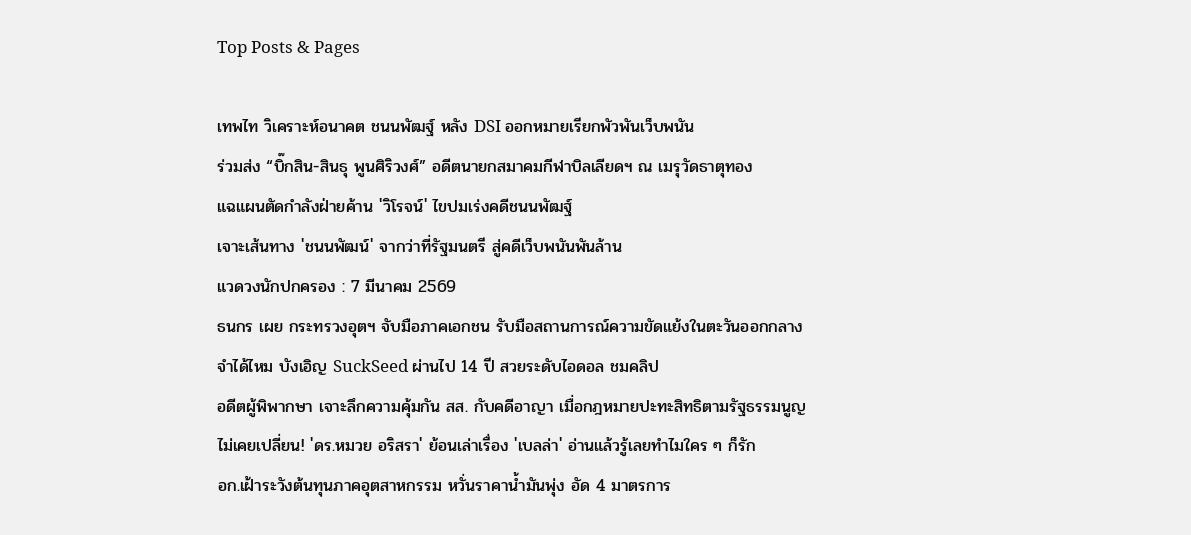Top Posts & Pages

เทพไท วิเคราะห์อนาคต ชนนพัฒฐ์ หลัง DSI ออกหมายเรียกพัวพันเว็บพนัน
ร่วมส่ง “บิ๊กสิน-สินธุ พูนศิริวงศ์” อดีตนายกสมาคมกีฬาบิลเลียดฯ ณ เมรุวัดธาตุทอง
แฉแผนตัดกำลังฝ่ายค้าน 'วิโรจน์' ไขปมเร่งคดีชนนพัฒฐ์
เจาะเส้นทาง 'ชนนพัฒน์' จากว่าที่รัฐมนตรี สู่คดีเว็บพนันพันล้าน
แวดวงนักปกครอง : 7 มีนาคม 2569
ธนกร เผย กระทรวงอุตฯ จับมือภาคเอกชน รับมือสถานการณ์ความขัดแย้งในตะวันออกกลาง
จำได้ไหม บังเอิญ SuckSeed ผ่านไป 14 ปี สวยระดับไอดอล ชมคลิป
อดีตผู้พิพากษา เจาะลึกความคุ้มกัน สส. กับคดีอาญา เมื่อกฎหมายปะทะสิทธิตามรัฐธรรมนูญ
ไม่เคยเปลี่ยน! 'ดร.หมวย อริสรา' ย้อนเล่าเรื่อง 'เบลล่า' อ่านแล้วรู้เลยทำไมใคร ๆ ก็รัก
อก.เฝ้าระวังต้นทุนภาคอุตสาหกรรม หวั่นราคาน้ำมันพุ่ง อัด 4 มาตรการ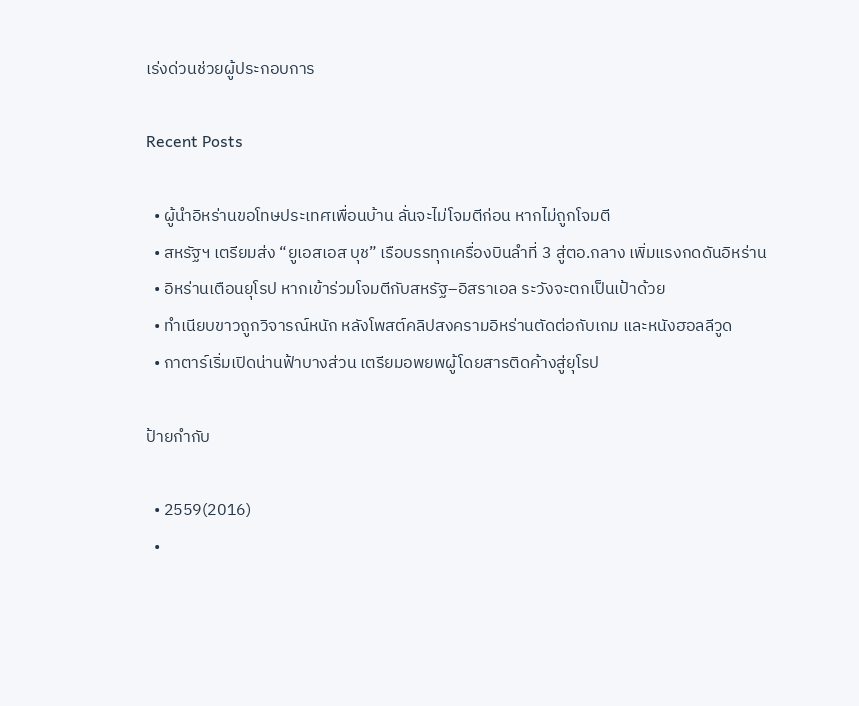เร่งด่วนช่วยผู้ประกอบการ

Recent Posts

  • ผู้นำอิหร่านขอโทษประเทศเพื่อนบ้าน ลั่นจะไม่โจมตีก่อน หากไม่ถูกโจมตี
  • สหรัฐฯ เตรียมส่ง “ยูเอสเอส บุช” เรือบรรทุกเครื่องบินลำที่ 3 สู่ตอ.กลาง เพิ่มแรงกดดันอิหร่าน
  • อิหร่านเตือนยุโรป หากเข้าร่วมโจมตีกับสหรัฐ–อิสราเอล ระวังจะตกเป็นเป้าด้วย
  • ทำเนียบขาวถูกวิจารณ์หนัก หลังโพสต์คลิปสงครามอิหร่านตัดต่อกับเกม และหนังฮอลลีวูด
  • กาตาร์เริ่มเปิดน่านฟ้าบางส่วน เตรียมอพยพผู้โดยสารติดค้างสู่ยุโรป

ป้ายกำกับ

  • 2559(2016)
  •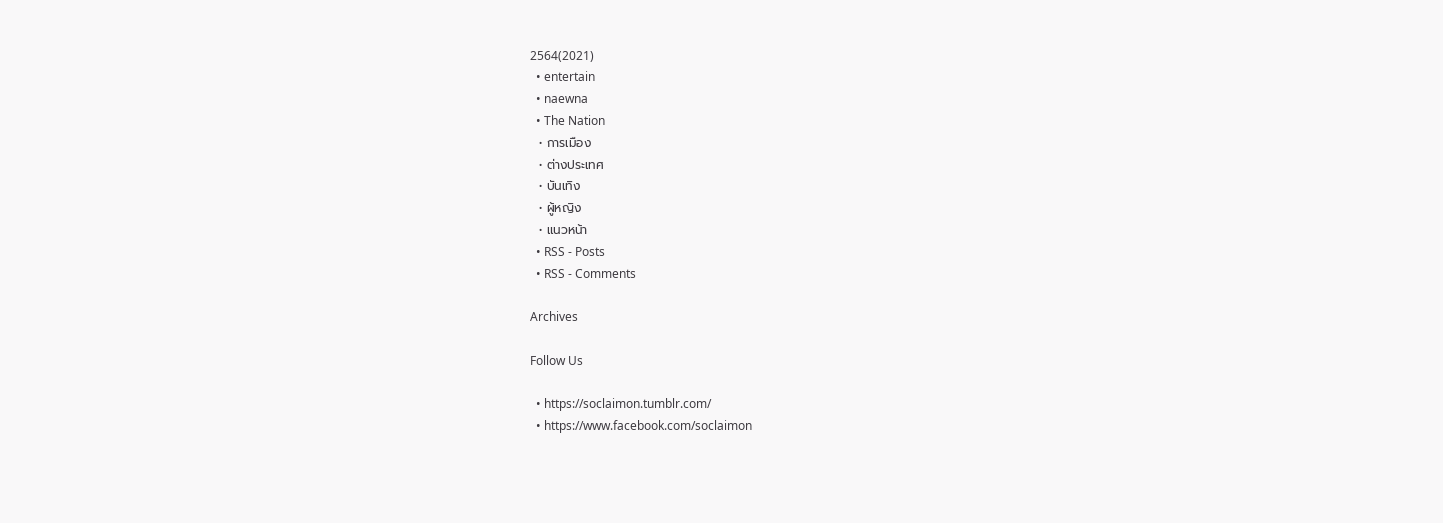2564(2021)
  • entertain
  • naewna
  • The Nation
  • การเมือง
  • ต่างประเทศ
  • บันเทิง
  • ผู้หญิง
  • แนวหน้า
  • RSS - Posts
  • RSS - Comments

Archives

Follow Us

  • https://soclaimon.tumblr.com/
  • https://www.facebook.com/soclaimon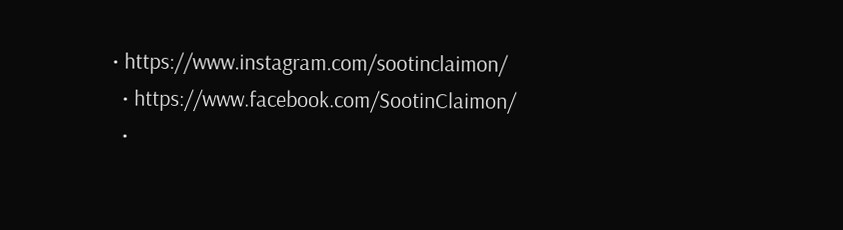• https://www.instagram.com/sootinclaimon/
  • https://www.facebook.com/SootinClaimon/
  •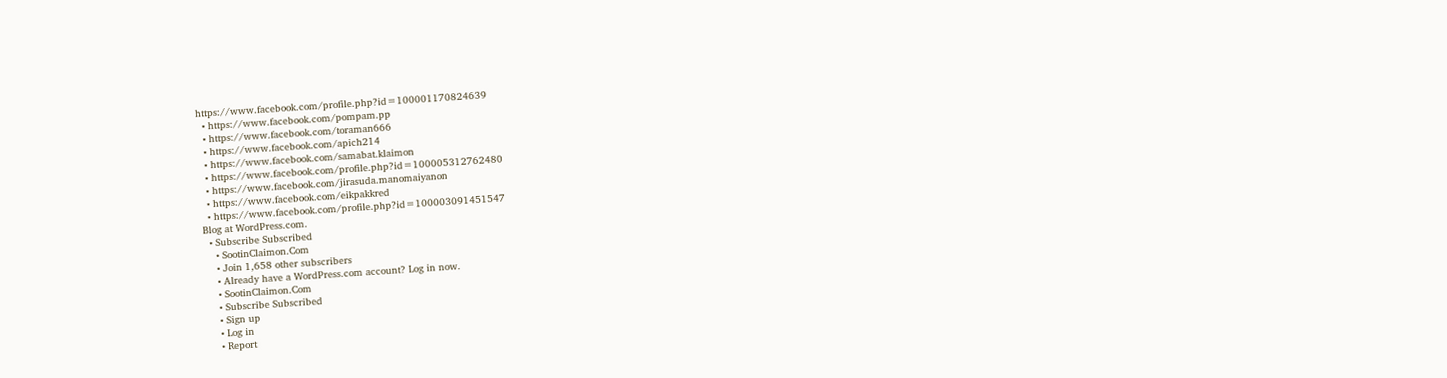https://www.facebook.com/profile.php?id=100001170824639
  • https://www.facebook.com/pompam.pp
  • https://www.facebook.com/toraman666
  • https://www.facebook.com/apich214
  • https://www.facebook.com/samabat.klaimon
  • https://www.facebook.com/profile.php?id=100005312762480
  • https://www.facebook.com/jirasuda.manomaiyanon
  • https://www.facebook.com/eikpakkred
  • https://www.facebook.com/profile.php?id=100003091451547
Blog at WordPress.com.
  • Subscribe Subscribed
    • SootinClaimon.Com
    • Join 1,658 other subscribers
    • Already have a WordPress.com account? Log in now.
    • SootinClaimon.Com
    • Subscribe Subscribed
    • Sign up
    • Log in
    • Report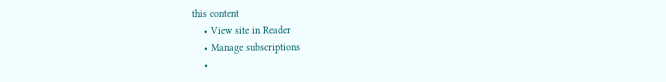this content
    • View site in Reader
    • Manage subscriptions
    •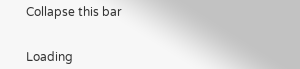Collapse this bar


Loading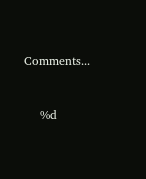Comments...


    %d